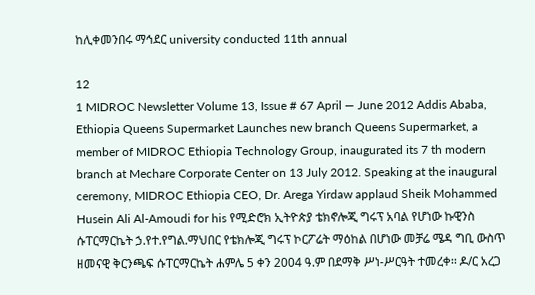ከሊቀመንበሩ ማኅደር university conducted 11th annual

12
1 MIDROC Newsletter Volume 13, Issue # 67 April — June 2012 Addis Ababa, Ethiopia Queens Supermarket Launches new branch Queens Supermarket, a member of MIDROC Ethiopia Technology Group, inaugurated its 7 th modern branch at Mechare Corporate Center on 13 July 2012. Speaking at the inaugural ceremony, MIDROC Ethiopia CEO, Dr. Arega Yirdaw applaud Sheik Mohammed Husein Ali Al-Amoudi for his የሚድሮክ ኢትዮጵያ ቴክኖሎጂ ግሩፕ አባል የሆነው ኩዊንስ ሱፐርማርኬት ኃ.የተ.የግል.ማህበር የቴክሎጂ ግሩፕ ኮርፖሬት ማዕከል በሆነው መቻሬ ሜዳ ግቢ ውስጥ ዘመናዊ ቅርንጫፍ ሱፐርማርኬት ሐምሌ 5 ቀን 2004 ዓ.ም በደማቅ ሥነ-ሥርዓት ተመረቀ፡፡ ዶ/ር አረጋ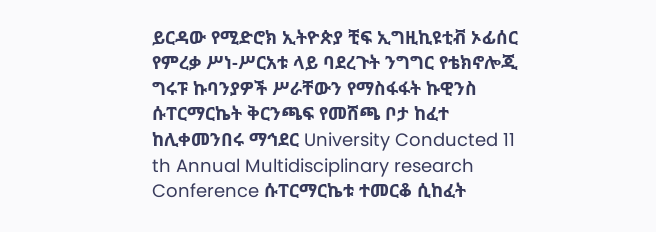ይርዳው የሚድሮክ ኢትዮጵያ ቺፍ ኢግዚኪዩቲቭ ኦፊሰር የምረቃ ሥነ-ሥርአቱ ላይ ባደረጉት ንግግር የቴክኖሎጂ ግሩፑ ኩባንያዎች ሥራቸውን የማስፋፋት ኩዊንስ ሱፐርማርኬት ቅርንጫፍ የመሸጫ ቦታ ከፈተ ከሊቀመንበሩ ማኅደር University Conducted 11 th Annual Multidisciplinary research Conference ሱፐርማርኬቱ ተመርቆ ሲከፈት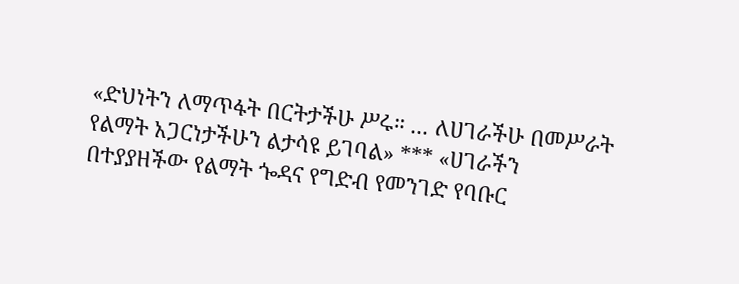«ድህነትን ለማጥፋት በርትታችሁ ሥሩ። ... ለሀገራችሁ በመሥራት የልማት አጋርነታችሁን ልታሳዩ ይገባል» *** «ሀገራችን በተያያዘችው የልማት ጐዳና የግድብ የመንገድ የባቡር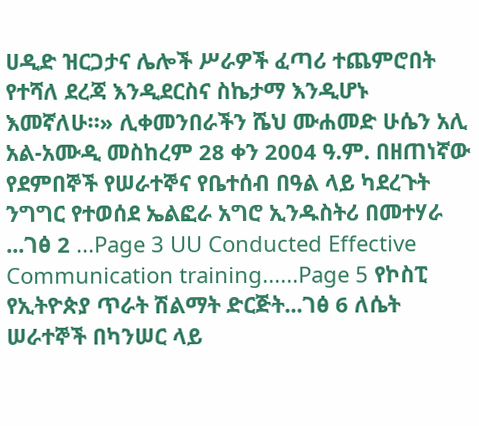ሀዲድ ዝርጋታና ሌሎች ሥራዎች ፈጣሪ ተጨምሮበት የተሻለ ደረጃ እንዲደርስና ስኬታማ እንዲሆኑ እመኛለሁ።» ሊቀመንበራችን ሼህ ሙሐመድ ሁሴን አሊ አል-አሙዲ መስከረም 28 ቀን 2004 ዓ.ም. በዘጠነኛው የደምበኞች የሠራተኞና የቤተሰብ በዓል ላይ ካደረጉት ንግግር የተወሰደ ኤልፎራ አግሮ ኢንዱስትሪ በመተሃራ ...ገፅ 2 ...Page 3 UU Conducted Effective Communication training......Page 5 የኮስፒ የኢትዮጵያ ጥራት ሽልማት ድርጅት...ገፅ 6 ለሴት ሠራተኞች በካንሠር ላይ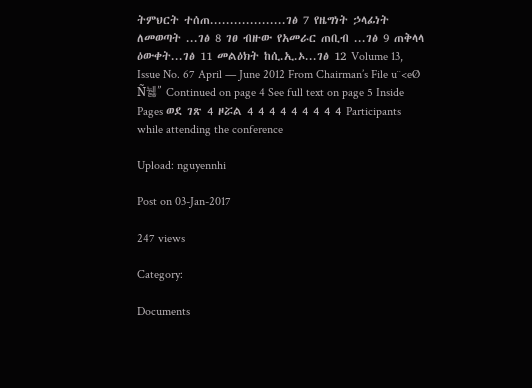ትምህርት ተሰጠ...................ገፅ 7 የዜግነት ኃላፊነት ለመወጣት ...ገፅ 8 ገፀ ብዙው የአመራር ጠቢብ ...ገፅ 9 ጠቅላላ ዕውቀት...ገፅ 11 መልዕክት ከሲ.ኢ.ኦ...ገፅ 12 Volume 13, Issue No. 67 April — June 2012 From Chairman’s File u¨<eØ Ñ뉋” Continued on page 4 See full text on page 5 Inside Pages ወደ ገጽ 4 ዞሯል 4 4 4 4 4 4 4 4 4 Participants while attending the conference

Upload: nguyennhi

Post on 03-Jan-2017

247 views

Category:

Documents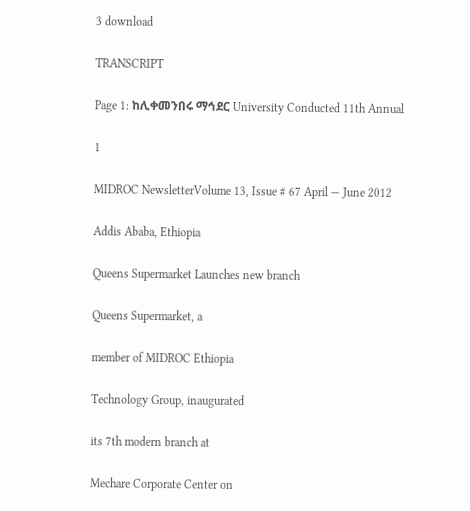3 download

TRANSCRIPT

Page 1: ከሊቀመንበሩ ማኅደር University Conducted 11th Annual

1

MIDROC NewsletterVolume 13, Issue # 67 April — June 2012

Addis Ababa, Ethiopia

Queens Supermarket Launches new branch

Queens Supermarket, a

member of MIDROC Ethiopia

Technology Group, inaugurated

its 7th modern branch at

Mechare Corporate Center on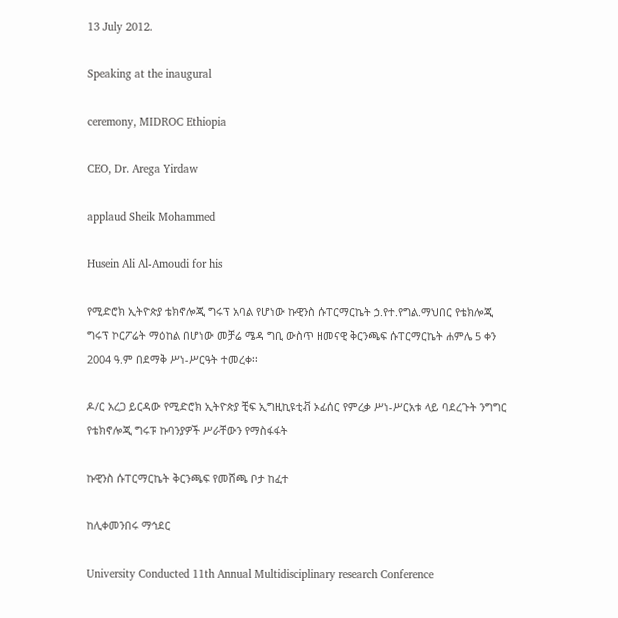13 July 2012.

Speaking at the inaugural

ceremony, MIDROC Ethiopia

CEO, Dr. Arega Yirdaw

applaud Sheik Mohammed

Husein Ali Al-Amoudi for his

የሚድሮክ ኢትዮጵያ ቴክኖሎጂ ግሩፕ አባል የሆነው ኩዊንስ ሱፐርማርኬት ኃ.የተ.የግል.ማህበር የቴክሎጂ ግሩፕ ኮርፖሬት ማዕከል በሆነው መቻሬ ሜዳ ግቢ ውስጥ ዘመናዊ ቅርንጫፍ ሱፐርማርኬት ሐምሌ 5 ቀን 2004 ዓ.ም በደማቅ ሥነ-ሥርዓት ተመረቀ፡፡

ዶ/ር አረጋ ይርዳው የሚድሮክ ኢትዮጵያ ቺፍ ኢግዚኪዩቲቭ ኦፊሰር የምረቃ ሥነ-ሥርአቱ ላይ ባደረጉት ንግግር የቴክኖሎጂ ግሩፑ ኩባንያዎች ሥራቸውን የማስፋፋት

ኩዊንስ ሱፐርማርኬት ቅርንጫፍ የመሸጫ ቦታ ከፈተ

ከሊቀመንበሩ ማኅደር

University Conducted 11th Annual Multidisciplinary research Conference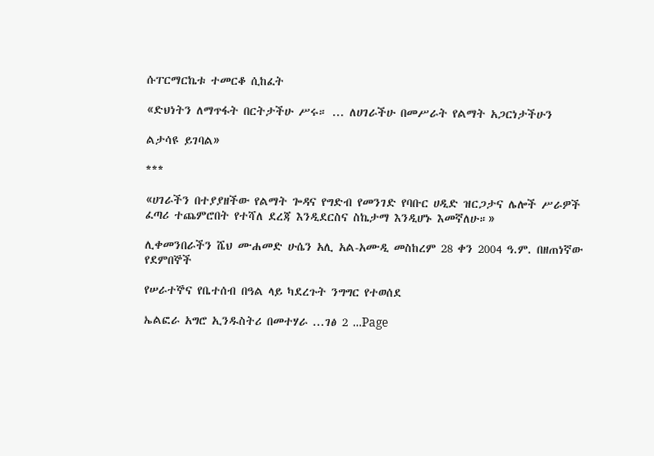ሱፐርማርኬቱ ተመርቆ ሲከፈት

«ድህነትን ለማጥፋት በርትታችሁ ሥሩ። ... ለሀገራችሁ በመሥራት የልማት አጋርነታችሁን

ልታሳዩ ይገባል»

***

«ሀገራችን በተያያዘችው የልማት ጐዳና የግድብ የመንገድ የባቡር ሀዲድ ዝርጋታና ሌሎች ሥራዎች ፈጣሪ ተጨምሮበት የተሻለ ደረጃ እንዲደርስና ስኬታማ እንዲሆኑ እመኛለሁ።»

ሊቀመንበራችን ሼህ ሙሐመድ ሁሴን አሊ አል-አሙዲ መስከረም 28 ቀን 2004 ዓ.ም. በዘጠነኛው የደምበኞች

የሠራተኞና የቤተሰብ በዓል ላይ ካደረጉት ንግግር የተወሰደ

ኤልፎራ አግሮ ኢንዱስትሪ በመተሃራ ...ገፅ 2 ...Page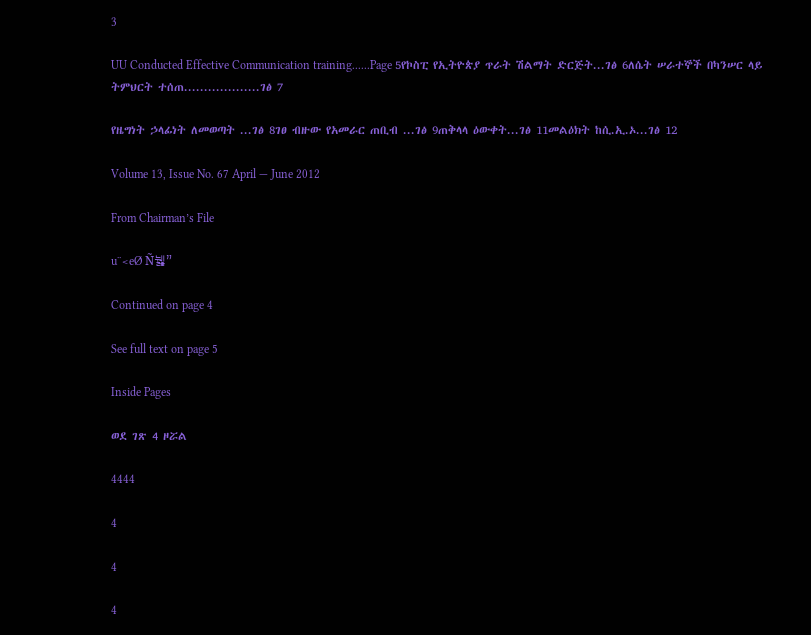3

UU Conducted Effective Communication training......Page 5የኮስፒ የኢትዮጵያ ጥራት ሽልማት ድርጅት...ገፅ 6ለሴት ሠራተኞች በካንሠር ላይ ትምህርት ተሰጠ...................ገፅ 7

የዜግነት ኃላፊነት ለመወጣት ...ገፅ 8ገፀ ብዙው የአመራር ጠቢብ ...ገፅ 9ጠቅላላ ዕውቀት...ገፅ 11መልዕክት ከሲ.ኢ.ኦ...ገፅ 12

Volume 13, Issue No. 67 April — June 2012

From Chairman’s File

u¨<eØ Ñ뉋”

Continued on page 4

See full text on page 5

Inside Pages

ወደ ገጽ 4 ዞሯል

4444

4

4

4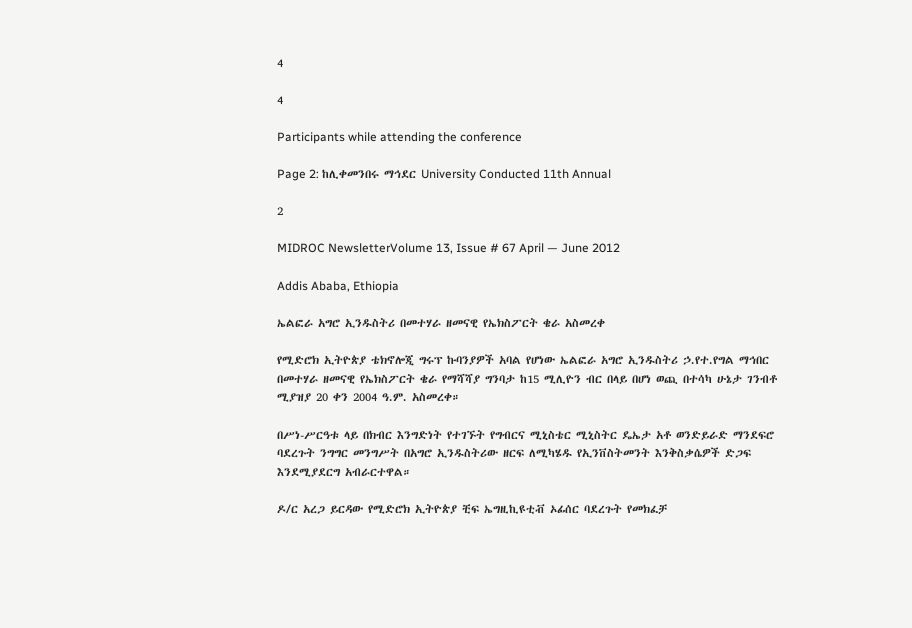4

4

Participants while attending the conference

Page 2: ከሊቀመንበሩ ማኅደር University Conducted 11th Annual

2

MIDROC NewsletterVolume 13, Issue # 67 April — June 2012

Addis Ababa, Ethiopia

ኤልፎራ አግሮ ኢንዱስትሪ በመተሃራ ዘመናዊ የኤክስፖርት ቄራ አስመረቀ

የሚድሮክ ኢትዮጵያ ቴክኖሎጂ ግሩፕ ኩባንያዎች አባል የሆነው ኤልፎራ አግሮ ኢንዱስትሪ ኃ.የተ.የግል ማኅበር በመተሃራ ዘመናዊ የኤክስፖርት ቄራ የማሻሻያ ግንባታ ከ15 ሚሊዮን ብር በላይ በሆነ ወጪ በተሳካ ሁኔታ ገንብቶ ሚያዝያ 20 ቀን 2004 ዓ.ም. አስመረቀ።

በሥነ-ሥርዓቱ ላይ በክብር እንግድነት የተገኙት የግብርና ሚኒስቴር ሚኒስትር ዴኤታ አቶ ወንድይራድ ማንደፍሮ ባደረጉት ንግግር መንግሥት በአግሮ ኢንዱስትሪው ዘርፍ ለሚካሄዱ የኢንቨስትመንት እንቅስቃሴዎች ድጋፍ እንደሚያደርግ አብራርተዋል።

ዶ/ር አረጋ ይርዳው የሚድሮክ ኢትዮጵያ ቺፍ ኤግዚኪዩቲቭ ኦፊሰር ባደረጉት የመክፈቻ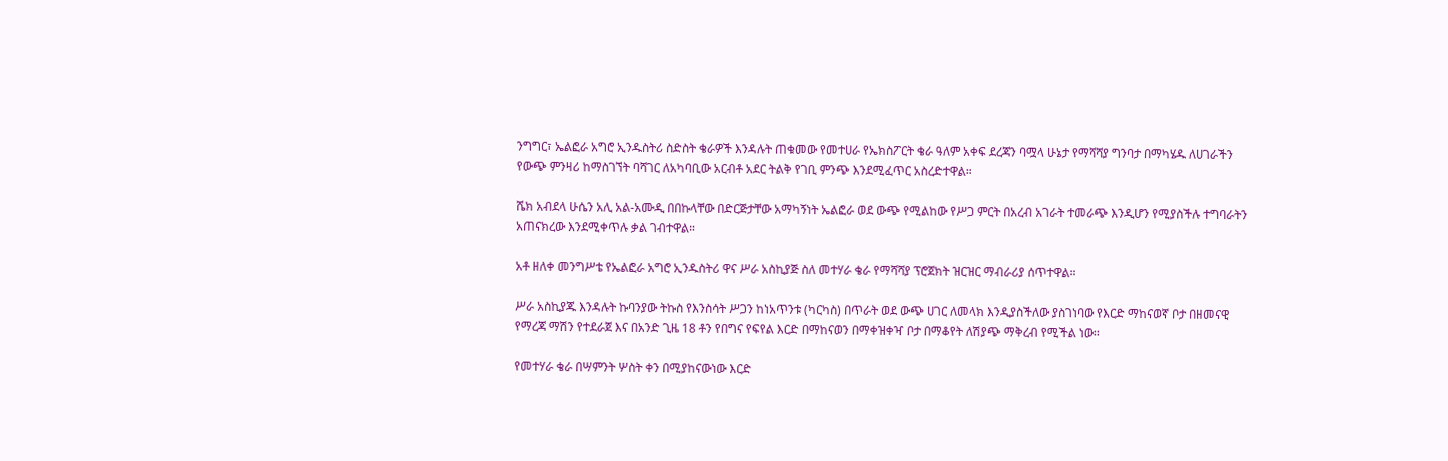ንግግር፣ ኤልፎራ አግሮ ኢንዱስትሪ ስድስት ቄራዎች እንዳሉት ጠቁመው የመተሀራ የኤክስፖርት ቄራ ዓለም አቀፍ ደረጃን ባሟላ ሁኔታ የማሻሻያ ግንባታ በማካሄዱ ለሀገራችን የውጭ ምንዛሪ ከማስገኘት ባሻገር ለአካባቢው አርብቶ አደር ትልቅ የገቢ ምንጭ እንደሚፈጥር አስረድተዋል።

ሼክ አብደላ ሁሴን አሊ አል-አሙዲ በበኩላቸው በድርጅታቸው አማካኝነት ኤልፎራ ወደ ውጭ የሚልከው የሥጋ ምርት በአረብ አገራት ተመራጭ እንዲሆን የሚያስችሉ ተግባራትን አጠናክረው እንደሚቀጥሉ ቃል ገብተዋል።

አቶ ዘለቀ መንግሥቴ የኤልፎራ አግሮ ኢንዱስትሪ ዋና ሥራ አስኪያጅ ስለ መተሃራ ቄራ የማሻሻያ ፕሮጀክት ዝርዝር ማብራሪያ ሰጥተዋል።

ሥራ አስኪያጁ እንዳሉት ኩባንያው ትኩስ የእንስሳት ሥጋን ከነአጥንቱ (ካርካስ) በጥራት ወደ ውጭ ሀገር ለመላክ እንዲያስችለው ያስገነባው የእርድ ማከናወኛ ቦታ በዘመናዊ የማረጃ ማሽን የተደራጀ እና በአንድ ጊዜ 18 ቶን የበግና የፍየል እርድ በማከናወን በማቀዝቀዣ ቦታ በማቆየት ለሽያጭ ማቅረብ የሚችል ነው፡፡

የመተሃራ ቄራ በሣምንት ሦስት ቀን በሚያከናውነው እርድ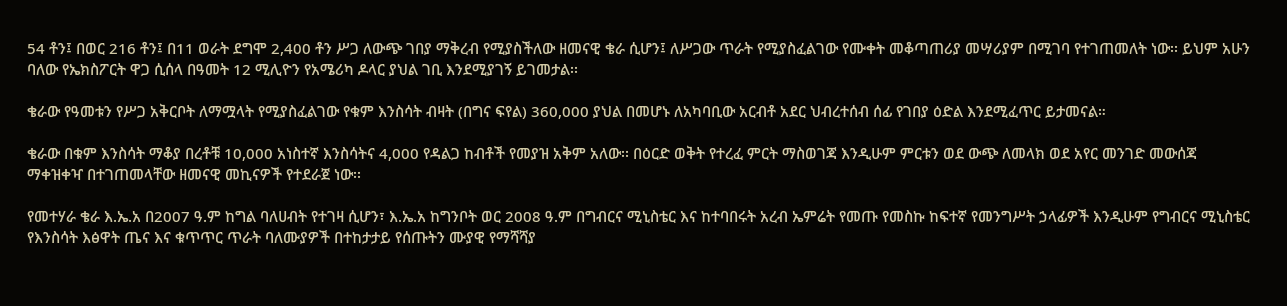54 ቶን፤ በወር 216 ቶን፤ በ11 ወራት ደግሞ 2,400 ቶን ሥጋ ለውጭ ገበያ ማቅረብ የሚያስችለው ዘመናዊ ቄራ ሲሆን፤ ለሥጋው ጥራት የሚያስፈልገው የሙቀት መቆጣጠሪያ መሣሪያም በሚገባ የተገጠመለት ነው፡፡ ይህም አሁን ባለው የኤክስፖርት ዋጋ ሲሰላ በዓመት 12 ሚሊዮን የአሜሪካ ዶላር ያህል ገቢ እንደሚያገኝ ይገመታል፡፡

ቄራው የዓመቱን የሥጋ አቅርቦት ለማሟላት የሚያስፈልገው የቁም እንስሳት ብዛት (በግና ፍየል) 360,000 ያህል በመሆኑ ለአካባቢው አርብቶ አደር ህብረተሰብ ሰፊ የገበያ ዕድል እንደሚፈጥር ይታመናል።

ቄራው በቁም እንስሳት ማቆያ በረቶቹ 10,000 አነስተኛ እንስሳትና 4,000 የዳልጋ ከብቶች የመያዝ አቅም አለው፡፡ በዕርድ ወቅት የተረፈ ምርት ማስወገጃ እንዲሁም ምርቱን ወደ ውጭ ለመላክ ወደ አየር መንገድ መውሰጃ ማቀዝቀዣ በተገጠመላቸው ዘመናዊ መኪናዎች የተደራጀ ነው፡፡

የመተሃራ ቄራ እ.ኤ.አ በ2007 ዓ.ም ከግል ባለሀብት የተገዛ ሲሆን፣ እ.ኤ.አ ከግንቦት ወር 2008 ዓ.ም በግብርና ሚኒስቴር እና ከተባበሩት አረብ ኤምሬት የመጡ የመስኩ ከፍተኛ የመንግሥት ኃላፊዎች እንዲሁም የግብርና ሚኒስቴር የእንስሳት እፅዋት ጤና እና ቁጥጥር ጥራት ባለሙያዎች በተከታታይ የሰጡትን ሙያዊ የማሻሻያ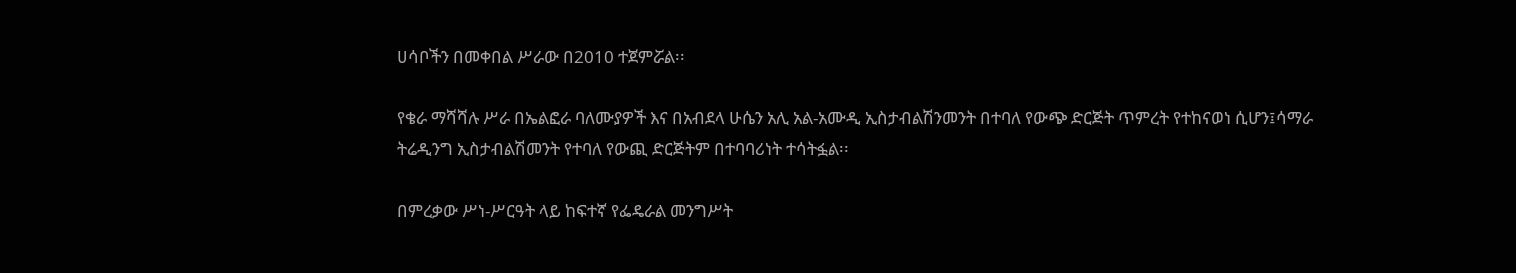ሀሳቦችን በመቀበል ሥራው በ2010 ተጀምሯል፡፡

የቄራ ማሻሻሉ ሥራ በኤልፎራ ባለሙያዎች እና በአብደላ ሁሴን አሊ አል-አሙዲ ኢስታብልሽንመንት በተባለ የውጭ ድርጅት ጥምረት የተከናወነ ሲሆን፤ሳማራ ትሬዲንግ ኢስታብልሽመንት የተባለ የውጪ ድርጅትም በተባባሪነት ተሳትፏል፡፡

በምረቃው ሥነ-ሥርዓት ላይ ከፍተኛ የፌዴራል መንግሥት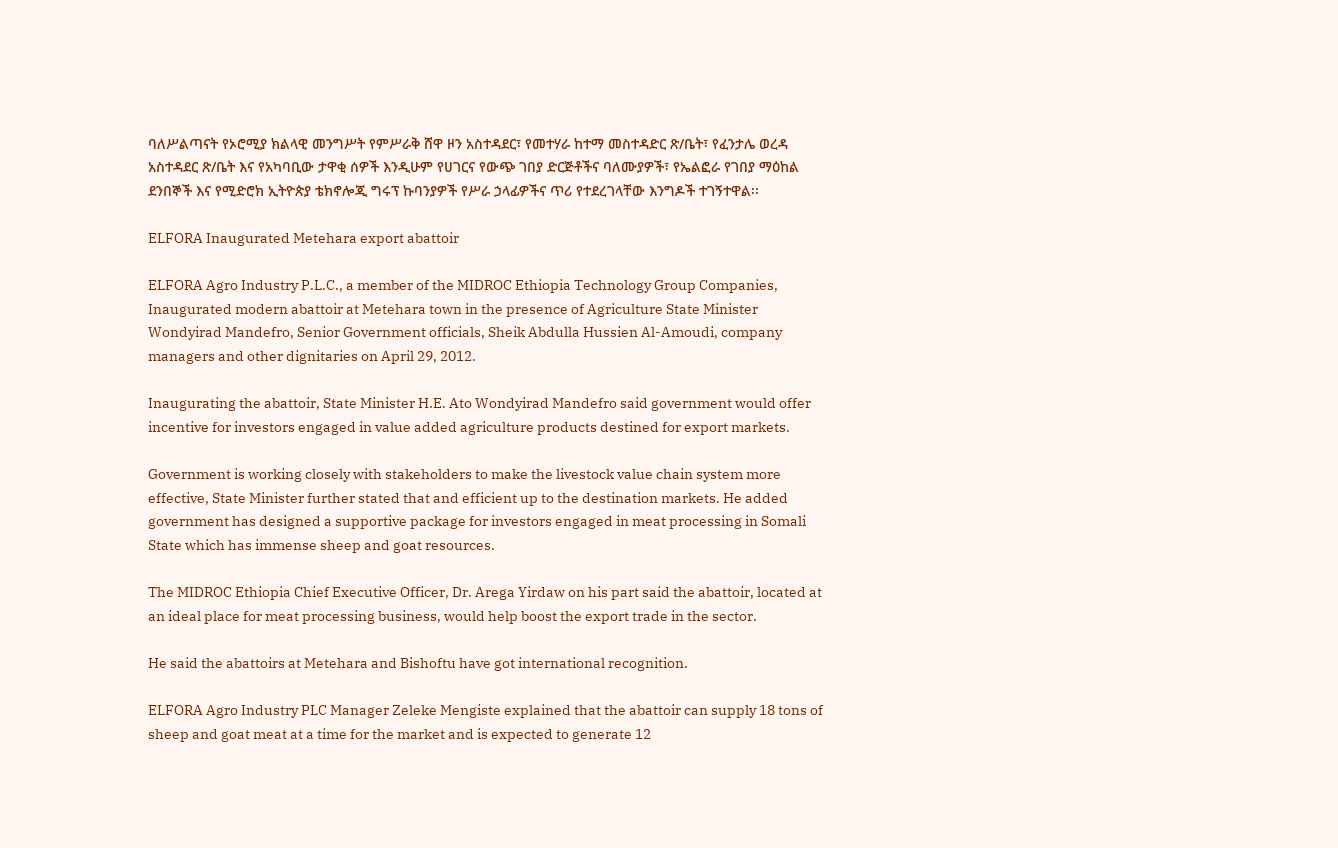ባለሥልጣናት የኦሮሚያ ክልላዊ መንግሥት የምሥራቅ ሸዋ ዞን አስተዳደር፣ የመተሃራ ከተማ መስተዳድር ጽ/ቤት፣ የፈንታሌ ወረዳ አስተዳደር ጽ/ቤት እና የአካባቢው ታዋቂ ሰዎች እንዲሁም የሀገርና የውጭ ገበያ ድርጅቶችና ባለሙያዎች፣ የኤልፎራ የገበያ ማዕከል ደንበኞች እና የሚድሮክ ኢትዮጵያ ቴክኖሎጂ ግሩፕ ኩባንያዎች የሥራ ኃላፊዎችና ጥሪ የተደረገላቸው እንግዶች ተገኝተዋል፡፡

ELFORA Inaugurated Metehara export abattoir

ELFORA Agro Industry P.L.C., a member of the MIDROC Ethiopia Technology Group Companies, Inaugurated modern abattoir at Metehara town in the presence of Agriculture State Minister Wondyirad Mandefro, Senior Government officials, Sheik Abdulla Hussien Al-Amoudi, company managers and other dignitaries on April 29, 2012.

Inaugurating the abattoir, State Minister H.E. Ato Wondyirad Mandefro said government would offer incentive for investors engaged in value added agriculture products destined for export markets.

Government is working closely with stakeholders to make the livestock value chain system more effective, State Minister further stated that and efficient up to the destination markets. He added government has designed a supportive package for investors engaged in meat processing in Somali State which has immense sheep and goat resources.

The MIDROC Ethiopia Chief Executive Officer, Dr. Arega Yirdaw on his part said the abattoir, located at an ideal place for meat processing business, would help boost the export trade in the sector.

He said the abattoirs at Metehara and Bishoftu have got international recognition.

ELFORA Agro Industry PLC Manager Zeleke Mengiste explained that the abattoir can supply 18 tons of sheep and goat meat at a time for the market and is expected to generate 12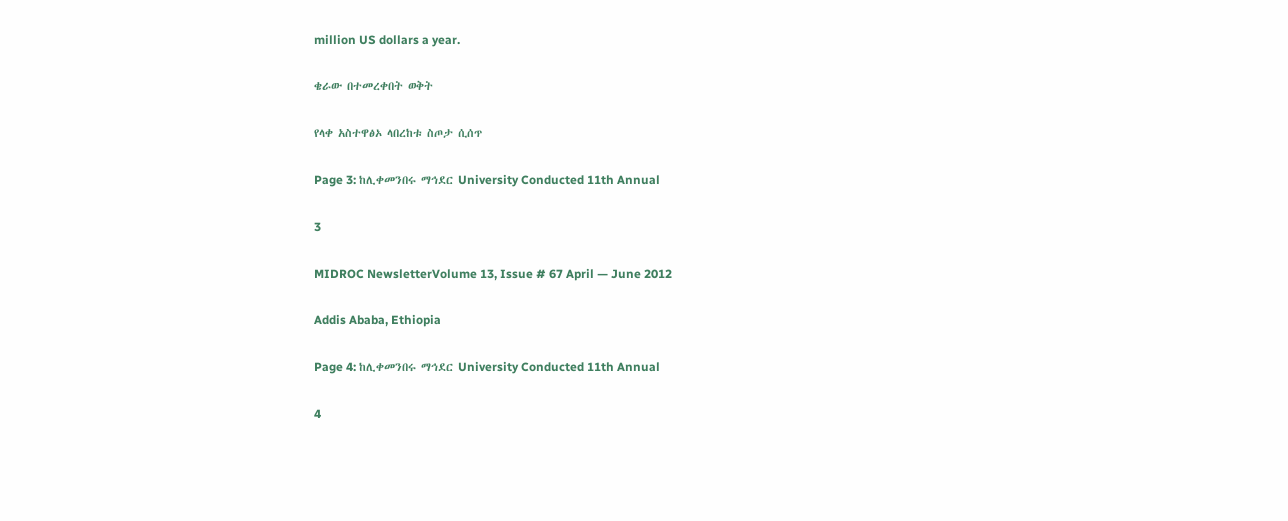million US dollars a year.

ቄራው በተመረቀበት ወቅት

የላቀ አስተዋፅኦ ላበረከቱ ስጦታ ሲሰጥ

Page 3: ከሊቀመንበሩ ማኅደር University Conducted 11th Annual

3

MIDROC NewsletterVolume 13, Issue # 67 April — June 2012

Addis Ababa, Ethiopia

Page 4: ከሊቀመንበሩ ማኅደር University Conducted 11th Annual

4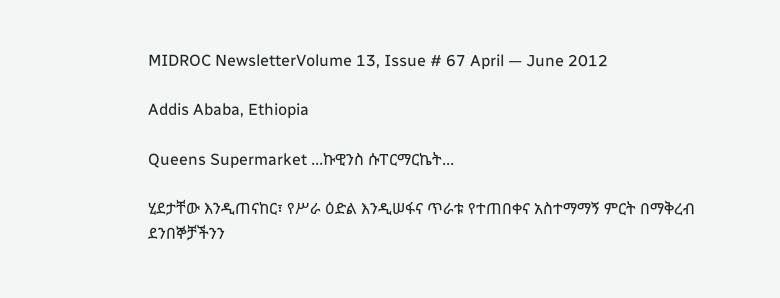MIDROC NewsletterVolume 13, Issue # 67 April — June 2012

Addis Ababa, Ethiopia

Queens Supermarket ...ኩዊንስ ሱፐርማርኬት...

ሂደታቸው እንዲጠናከር፣ የሥራ ዕድል እንዲሠፋና ጥራቱ የተጠበቀና አስተማማኝ ምርት በማቅረብ ደንበኞቻችንን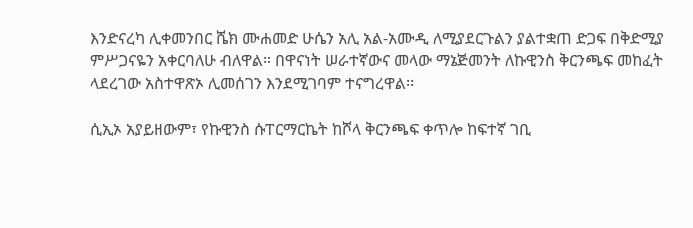እንድናረካ ሊቀመንበር ሼክ ሙሐመድ ሁሴን አሊ አል-አሙዲ ለሚያደርጉልን ያልተቋጠ ድጋፍ በቅድሚያ ምሥጋናዬን አቀርባለሁ ብለዋል። በዋናነት ሠራተኛውና መላው ማኔጅመንት ለኩዊንስ ቅርንጫፍ መከፈት ላደረገው አስተዋጽኦ ሊመሰገን እንደሚገባም ተናግረዋል፡፡

ሲኢኦ አያይዘውም፣ የኩዊንስ ሱፐርማርኬት ከሾላ ቅርንጫፍ ቀጥሎ ከፍተኛ ገቢ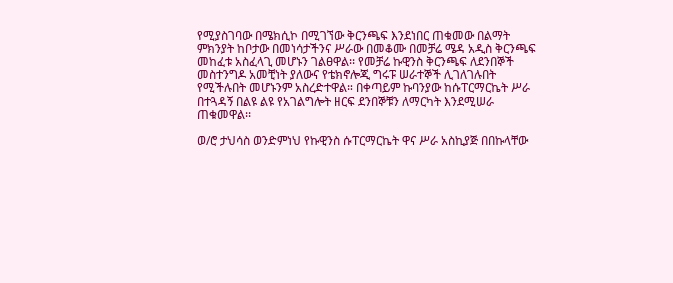የሚያስገባው በሜክሲኮ በሚገኘው ቅርንጫፍ እንደነበር ጠቁመው በልማት ምክንያት ከቦታው በመነሳታችንና ሥራው በመቆሙ በመቻሬ ሜዳ አዲስ ቅርንጫፍ መከፈቱ አስፈላጊ መሆኑን ገልፀዋል፡፡ የመቻሬ ኩዊንስ ቅርንጫፍ ለደንበኞች መስተንግዶ አመቺነት ያለውና የቴክኖሎጂ ግሩፑ ሠራተኞች ሊገለገሉበት የሚችሉበት መሆኑንም አስረድተዋል። በቀጣይም ኩባንያው ከሱፐርማርኬት ሥራ በተጓዳኝ በልዩ ልዩ የአገልግሎት ዘርፍ ደንበኞቹን ለማርካት እንደሚሠራ ጠቁመዋል፡፡

ወ/ሮ ታህሳስ ወንድምነህ የኩዊንስ ሱፐርማርኬት ዋና ሥራ አስኪያጅ በበኩላቸው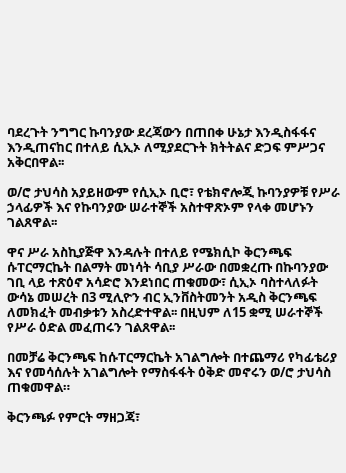ባደረጉት ንግግር ኩባንያው ደረጃውን በጠበቀ ሁኔታ እንዲስፋፋና እንዲጠናከር በተለይ ሲኢኦ ለሚያደርጉት ክትትልና ድጋፍ ምሥጋና አቅርበዋል፡፡

ወ/ሮ ታህሳስ አያይዘውም የሲኢኦ ቢሮ፣ የቴክኖሎጂ ኩባንያዎቹ የሥራ ኃላፊዎች እና የኩባንያው ሠራተኞች አስተዋጽኦም የላቀ መሆኑን ገልጸዋል፡፡

ዋና ሥራ አስኪያጅዋ እንዳሉት በተለይ የሜክሲኮ ቅርንጫፍ ሱፐርማርኬት በልማት መነሳት ሳቢያ ሥራው በመቋረጡ በኩባንያው ገቢ ላይ ተጽዕኖ አሳድሮ እንደነበር ጠቁመው፣ ሲኢኦ ባስተላለፉት ውሳኔ መሠረት በ3 ሚሊዮን ብር ኢንቨስትመንት አዲስ ቅርንጫፍ ለመክፈት መብቃቱን አስረድተዋል፡፡ በዚህም ለ15 ቋሚ ሠራተኞች የሥራ ዕድል መፈጠሩን ገልጸዋል፡፡

በመቻሬ ቅርንጫፍ ከሱፐርማርኬት አገልግሎት በተጨማሪ የካፊቴሪያ እና የመሳሰሉት አገልግሎት የማስፋፋት ዕቅድ መኖሩን ወ/ሮ ታህሳስ ጠቁመዋል።

ቅርንጫፉ የምርት ማዘጋጃ፣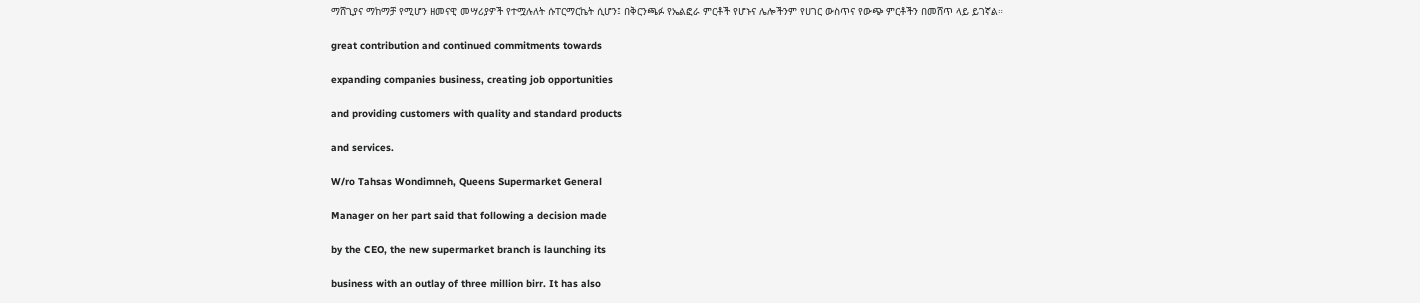ማሸጊያና ማከማቻ የሚሆን ዘመናዊ መሣሪያዎች የተሟሉለት ሱፐርማርኬት ሲሆን፤ በቅርንጫፉ የኤልፎራ ምርቶች የሆኑና ሌሎችንም የሀገር ውስጥና የውጭ ምርቶችን በመሸጥ ላይ ይገኛል።

great contribution and continued commitments towards

expanding companies business, creating job opportunities

and providing customers with quality and standard products

and services.

W/ro Tahsas Wondimneh, Queens Supermarket General

Manager on her part said that following a decision made

by the CEO, the new supermarket branch is launching its

business with an outlay of three million birr. It has also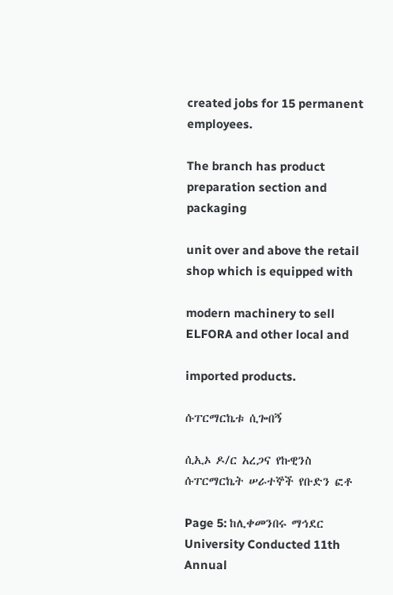created jobs for 15 permanent employees.

The branch has product preparation section and packaging

unit over and above the retail shop which is equipped with

modern machinery to sell ELFORA and other local and

imported products.

ሱፐርማርኬቱ ሲጐበኝ

ሲኢኦ ዶ/ር አረጋና የኩዊንስ ሱፐርማርኬት ሠራተኞች የቡድን ፎቶ

Page 5: ከሊቀመንበሩ ማኅደር University Conducted 11th Annual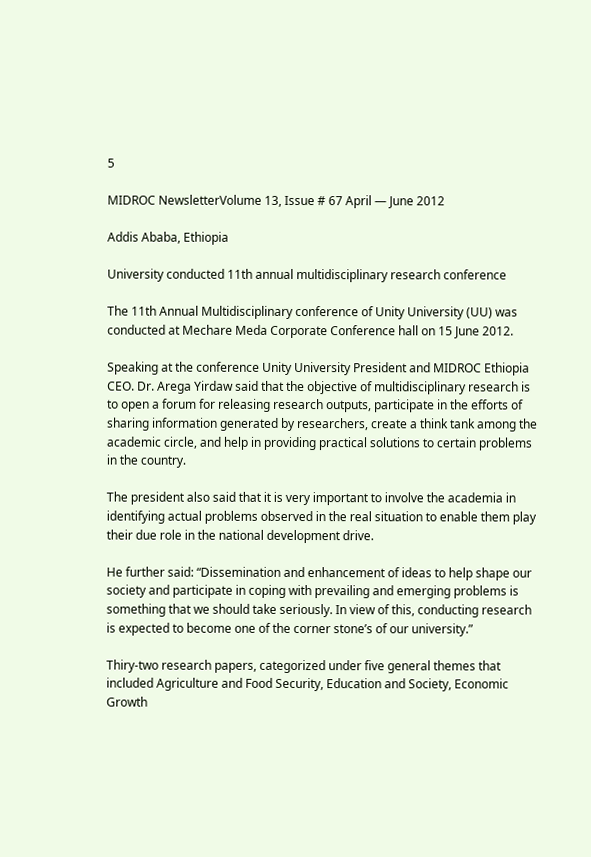5

MIDROC NewsletterVolume 13, Issue # 67 April — June 2012

Addis Ababa, Ethiopia

University conducted 11th annual multidisciplinary research conference

The 11th Annual Multidisciplinary conference of Unity University (UU) was conducted at Mechare Meda Corporate Conference hall on 15 June 2012.

Speaking at the conference Unity University President and MIDROC Ethiopia CEO. Dr. Arega Yirdaw said that the objective of multidisciplinary research is to open a forum for releasing research outputs, participate in the efforts of sharing information generated by researchers, create a think tank among the academic circle, and help in providing practical solutions to certain problems in the country.

The president also said that it is very important to involve the academia in identifying actual problems observed in the real situation to enable them play their due role in the national development drive.

He further said: “Dissemination and enhancement of ideas to help shape our society and participate in coping with prevailing and emerging problems is something that we should take seriously. In view of this, conducting research is expected to become one of the corner stone’s of our university.”

Thiry-two research papers, categorized under five general themes that included Agriculture and Food Security, Education and Society, Economic Growth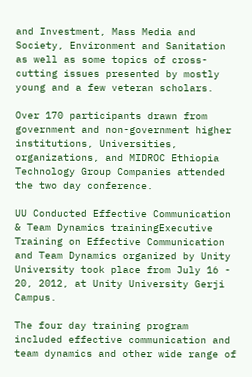and Investment, Mass Media and Society, Environment and Sanitation as well as some topics of cross-cutting issues presented by mostly young and a few veteran scholars.

Over 170 participants drawn from government and non-government higher institutions, Universities, organizations, and MIDROC Ethiopia Technology Group Companies attended the two day conference.

UU Conducted Effective Communication & Team Dynamics trainingExecutive Training on Effective Communication and Team Dynamics organized by Unity University took place from July 16 - 20, 2012, at Unity University Gerji Campus.

The four day training program included effective communication and team dynamics and other wide range of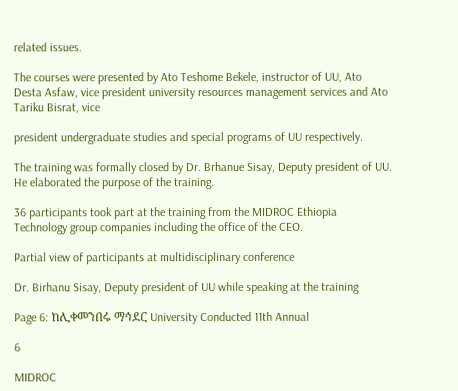related issues.

The courses were presented by Ato Teshome Bekele, instructor of UU, Ato Desta Asfaw, vice president university resources management services and Ato Tariku Bisrat, vice

president undergraduate studies and special programs of UU respectively.

The training was formally closed by Dr. Brhanue Sisay, Deputy president of UU. He elaborated the purpose of the training.

36 participants took part at the training from the MIDROC Ethiopia Technology group companies including the office of the CEO.

Partial view of participants at multidisciplinary conference

Dr. Birhanu Sisay, Deputy president of UU while speaking at the training

Page 6: ከሊቀመንበሩ ማኅደር University Conducted 11th Annual

6

MIDROC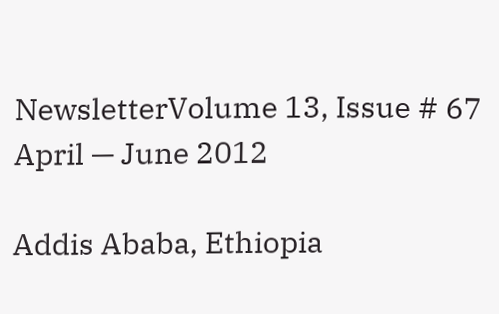NewsletterVolume 13, Issue # 67 April — June 2012

Addis Ababa, Ethiopia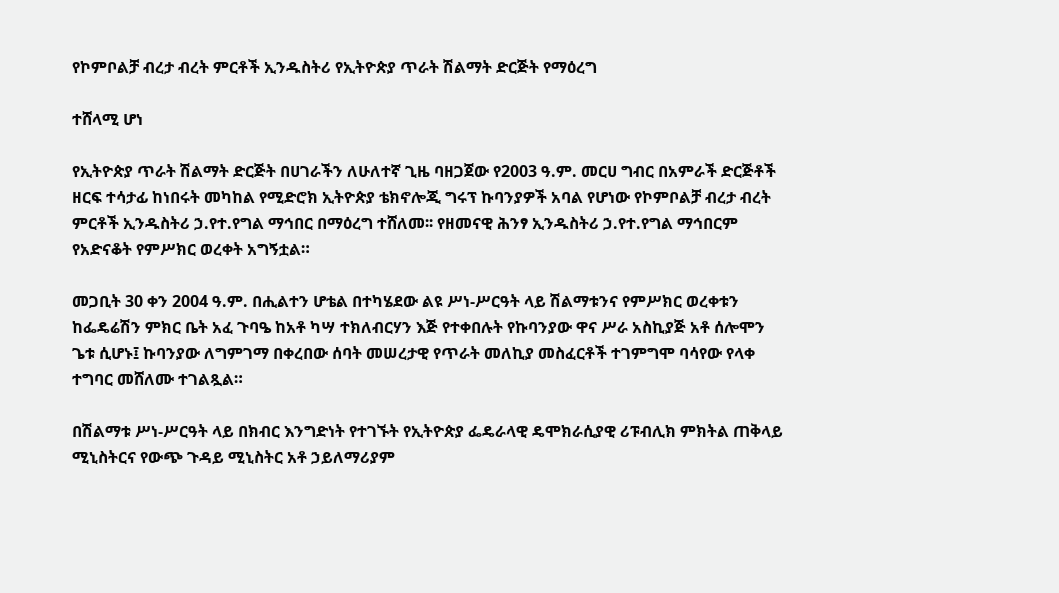የኮምቦልቻ ብረታ ብረት ምርቶች ኢንዱስትሪ የኢትዮጵያ ጥራት ሽልማት ድርጅት የማዕረግ

ተሸላሚ ሆነ

የኢትዮጵያ ጥራት ሽልማት ድርጅት በሀገራችን ለሁለተኛ ጊዜ ባዘጋጀው የ2003 ዓ.ም. መርሀ ግብር በአምራች ድርጅቶች ዘርፍ ተሳታፊ ከነበሩት መካከል የሚድሮክ ኢትዮጵያ ቴክኖሎጂ ግሩፕ ኩባንያዎች አባል የሆነው የኮምቦልቻ ብረታ ብረት ምርቶች ኢንዱስትሪ ኃ.የተ.የግል ማኅበር በማዕረግ ተሸለመ፡፡ የዘመናዊ ሕንፃ ኢንዱስትሪ ኃ.የተ.የግል ማኅበርም የአድናቆት የምሥክር ወረቀት አግኝቷል።

መጋቢት 30 ቀን 2004 ዓ.ም. በሒልተን ሆቴል በተካሄደው ልዩ ሥነ-ሥርዓት ላይ ሽልማቱንና የምሥክር ወረቀቱን ከፌዴሬሽን ምክር ቤት አፈ ጉባዔ ከአቶ ካሣ ተክለብርሃን እጅ የተቀበሉት የኩባንያው ዋና ሥራ አስኪያጅ አቶ ሰሎሞን ጌቱ ሲሆኑ፤ ኩባንያው ለግምገማ በቀረበው ሰባት መሠረታዊ የጥራት መለኪያ መስፈርቶች ተገምግሞ ባሳየው የላቀ ተግባር መሸለሙ ተገልጿል።

በሽልማቱ ሥነ-ሥርዓት ላይ በክብር እንግድነት የተገኙት የኢትዮጵያ ፌዴራላዊ ዴሞክራሲያዊ ሪፑብሊክ ምክትል ጠቅላይ ሚኒስትርና የውጭ ጉዳይ ሚኒስትር አቶ ኃይለማሪያም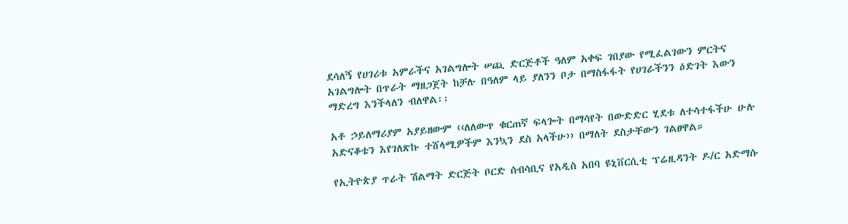ደሳለኝ የሀገሪቱ አምራችና አገልግሎት ሠጪ ድርጅቶች ዓለም አቀፍ ገበያው የሚፈልገውን ምርትና አገልግሎት በጥራት ማዘጋጀት ከቻሉ በዓለም ላይ ያለንን ቦታ በማስፋፋት የሀገራችንን ዕድገት እውን ማድረግ እንችላለን ብለዋል፡፡

አቶ ኃይለማሪያም አያይዘውም ‹‹ለለውጥ ቁርጠኛ ፍላጐት በማሳየት በውድድር ሂደቱ ለተሳተፋችሁ ሁሉ አድናቆቴን እየገለጽኩ ተሸላሚዎችም እንኳን ደስ አላችሁ›› በማለት ደስታቸውን ገልፀዋል።

የኢትዮጵያ ጥራት ሽልማት ድርጅት ቦርድ ሰብሳቢና የአዲስ አበባ ዩኒቨርሲቲ ፕሬዚዳንት ዶ/ር አድማሱ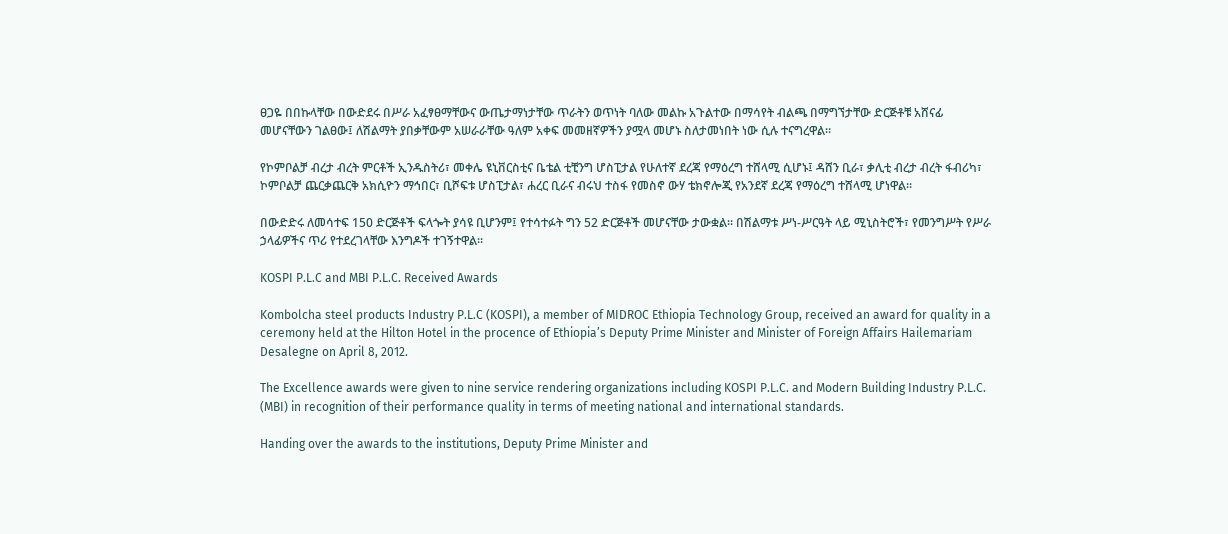ፀጋዬ በበኩላቸው በውድደሩ በሥራ አፈፃፀማቸውና ውጤታማነታቸው ጥራትን ወጥነት ባለው መልኩ አጉልተው በማሳየት ብልጫ በማግኘታቸው ድርጅቶቹ አሸናፊ መሆናቸውን ገልፀው፤ ለሽልማት ያበቃቸውም አሠራራቸው ዓለም አቀፍ መመዘኛዎችን ያሟላ መሆኑ ስለታመነበት ነው ሲሉ ተናግረዋል።

የኮምቦልቻ ብረታ ብረት ምርቶች ኢንዱስትሪ፣ መቀሌ ዩኒቨርስቲና ቤቴል ቲቺንግ ሆስፒታል የሁለተኛ ደረጃ የማዕረግ ተሸላሚ ሲሆኑ፤ ዳሸን ቢራ፣ ቃሊቲ ብረታ ብረት ፋብሪካ፣ ኮምቦልቻ ጨርቃጨርቅ አክሲዮን ማኅበር፣ ቢሾፍቱ ሆስፒታል፣ ሐረር ቢራና ብሩህ ተስፋ የመስኖ ውሃ ቴክኖሎጂ የአንደኛ ደረጃ የማዕረግ ተሸላሚ ሆነዋል።

በውድድሩ ለመሳተፍ 150 ድርጅቶች ፍላጐት ያሳዩ ቢሆንም፤ የተሳተፉት ግን 52 ድርጅቶች መሆናቸው ታውቋል። በሽልማቱ ሥነ-ሥርዓት ላይ ሚኒስትሮች፣ የመንግሥት የሥራ ኃላፊዎችና ጥሪ የተደረገላቸው እንግዶች ተገኝተዋል።

KOSPI P.L.C and MBI P.L.C. Received Awards

Kombolcha steel products Industry P.L.C (KOSPI), a member of MIDROC Ethiopia Technology Group, received an award for quality in a ceremony held at the Hilton Hotel in the procence of Ethiopia’s Deputy Prime Minister and Minister of Foreign Affairs Hailemariam Desalegne on April 8, 2012.

The Excellence awards were given to nine service rendering organizations including KOSPI P.L.C. and Modern Building Industry P.L.C. (MBI) in recognition of their performance quality in terms of meeting national and international standards.

Handing over the awards to the institutions, Deputy Prime Minister and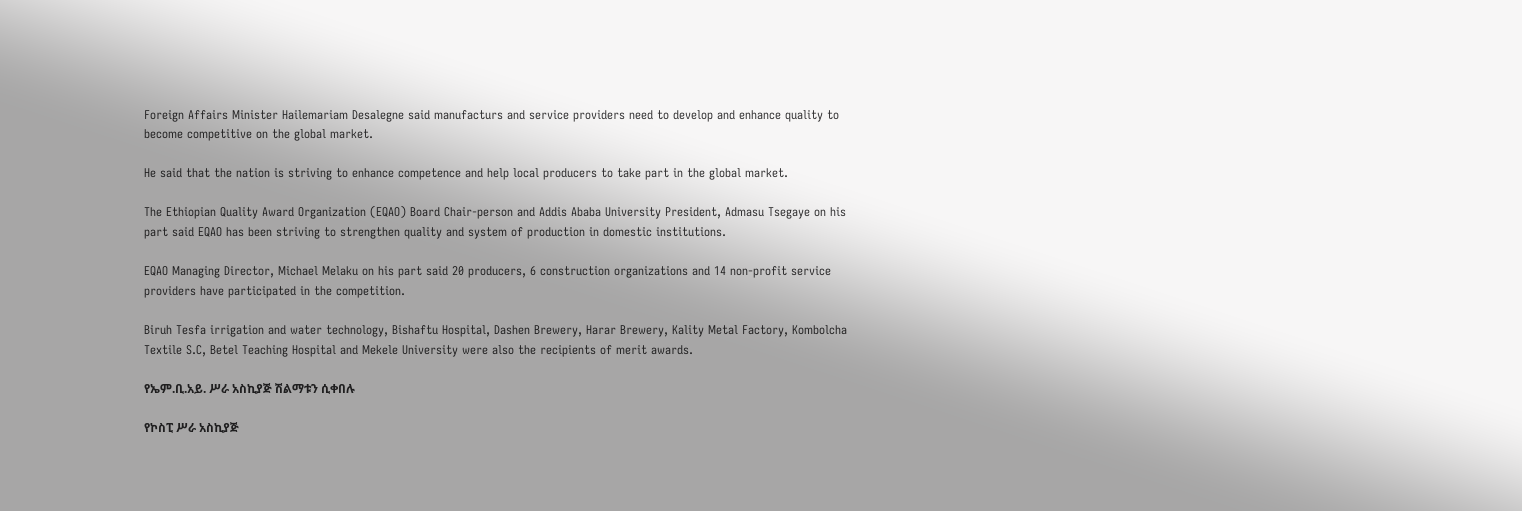Foreign Affairs Minister Hailemariam Desalegne said manufacturs and service providers need to develop and enhance quality to become competitive on the global market.

He said that the nation is striving to enhance competence and help local producers to take part in the global market.

The Ethiopian Quality Award Organization (EQAO) Board Chair-person and Addis Ababa University President, Admasu Tsegaye on his part said EQAO has been striving to strengthen quality and system of production in domestic institutions.

EQAO Managing Director, Michael Melaku on his part said 20 producers, 6 construction organizations and 14 non-profit service providers have participated in the competition.

Biruh Tesfa irrigation and water technology, Bishaftu Hospital, Dashen Brewery, Harar Brewery, Kality Metal Factory, Kombolcha Textile S.C, Betel Teaching Hospital and Mekele University were also the recipients of merit awards.

የኤም.ቢ.አይ. ሥራ አስኪያጅ ሽልማቱን ሲቀበሉ

የኮስፒ ሥራ አስኪያጅ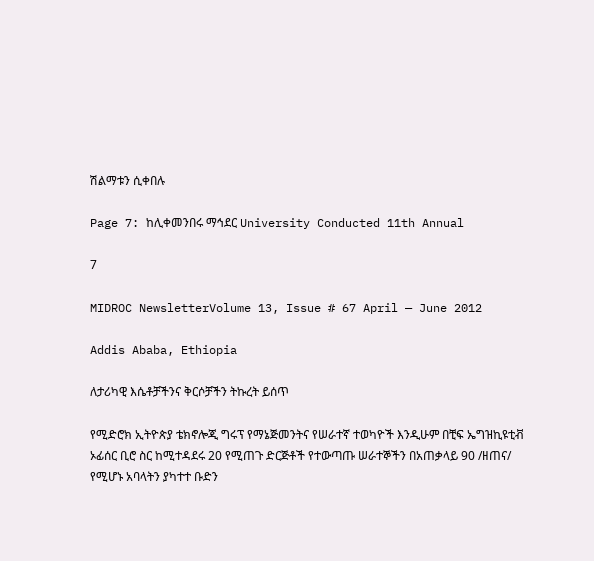ሽልማቱን ሲቀበሉ

Page 7: ከሊቀመንበሩ ማኅደር University Conducted 11th Annual

7

MIDROC NewsletterVolume 13, Issue # 67 April — June 2012

Addis Ababa, Ethiopia

ለታሪካዊ እሴቶቻችንና ቅርሶቻችን ትኩረት ይሰጥ

የሚድሮክ ኢትዮጵያ ቴክኖሎጂ ግሩፕ የማኔጅመንትና የሠራተኛ ተወካዮች እንዲሁም በቺፍ ኤግዝኪዩቲቭ ኦፊሰር ቢሮ ስር ከሚተዳደሩ 20 የሚጠጉ ድርጅቶች የተውጣጡ ሠራተኞችን በአጠቃላይ 90 /ዘጠና/ የሚሆኑ አባላትን ያካተተ ቡድን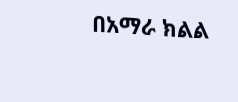በአማራ ክልል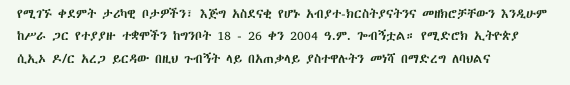የሚገኙ ቀደምት ታሪካዊ ቦታዎችን፣ እጅግ አስደናቂ የሆኑ አብያተ-ክርስትያናትንና መዘክሮቻቸውን እንዲሁም ከሥራ ጋር የተያያዙ ተቋሞችን ከግንቦት 18 - 26 ቀን 2004 ዓ.ም. ጐብኝቷል። የሚድሮክ ኢትዮጵያ ሲኢኦ ዶ/ር አረጋ ይርዳው በዚህ ጉብኝት ላይ በአጠቃላይ ያስተዋሉትን መነሻ በማድረግ ለባህልና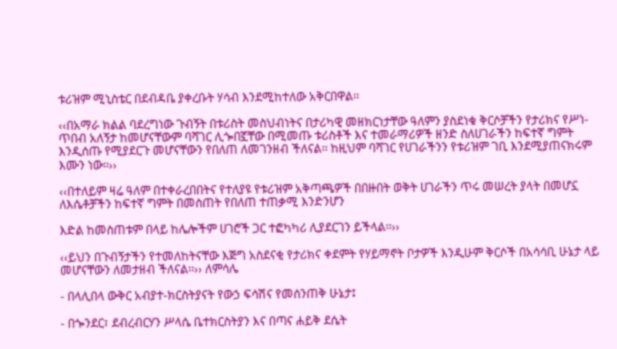ቱሪዝም ሚኒስቴር በደብዳቤ ያቀረቡት ሃሳብ እንደሚከተለው አቅርበዋል፡፡

‹‹በአማራ ክልል ባደረግነው ጉብኝት በቱሪስት መስህብነትና በታሪካዊ መዘክርነታቸው ዓለምን ያስደነቁ ቅርሶቻችን የታሪክና የሥነ-ጥበብ አለኝታ ከመሆናቸውም ባሻገር ሊጐበኟቸው በሚመጡ ቱሪስቶች እና ተመራማሪዎች ዘንድ ስለሀገራችን ከፍተኛ ግምት እንዲሰጡ የሚያደርጉ መሆናቸውን የበለጠ ለመገንዘብ ችለናል፡፡ ከዚህም ባሻገር የሀገራችንን የቱሪዝም ገቢ እንደሚያጠናክሩም እሙን ነው፡፡››

‹‹በተለይም ዛሬ ዓለም በተቀራረበበትና የተለያዩ የቱሪዝም አቅጣጫዎች በበዙበት ወቅት ሀገራችን ጥሩ መሠረት ያላት በመሆኗ ለእሴቶቻችን ከፍተኛ ግምት በመስጠት የበለጠ ተጠቃሚ እንድንሆን

እድል ከመስጠቱም በላይ ከሌሎችም ሀገሮች ጋር ተፎካካሪ ሊያደርገን ይችላል፡፡››

‹‹ይህን በጉብኝታችን የተመለከትናቸው እጅግ አስደናቂ የታሪክና ቀደምት የሃይማኖት ቦታዎች እንዲሁም ቅርሶች በአሳሳቢ ሁኔታ ላይ መሆናቸውን ለመታዘብ ችለናል፡፡›› ለምሳሌ

- በላሊበላ ውቅር አብያተ-ክርስትያናት የውኃ ፍሳሽና የመሰንጠቅ ሁኔታ፤

- በጐንደር፣ ደብረብርሃን ሥላሴ ቤተክርስትያን እና በጣና ሐይቅ ደሴት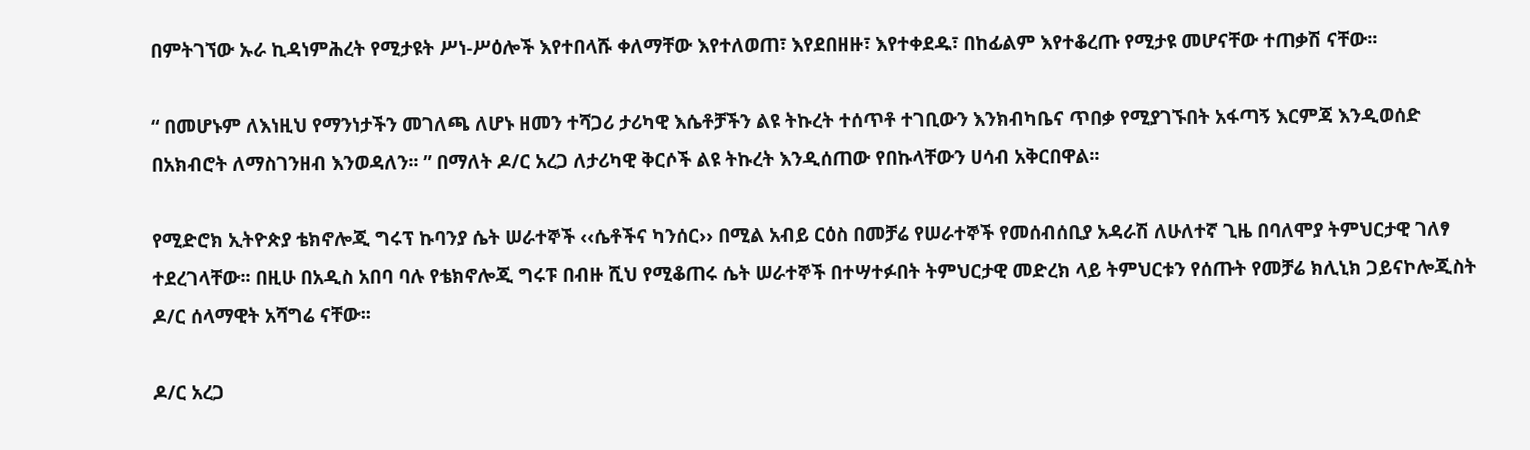በምትገኘው ኡራ ኪዳነምሕረት የሚታዩት ሥነ-ሥዕሎች እየተበላሹ ቀለማቸው እየተለወጠ፣ እየደበዘዙ፣ እየተቀደዱ፣ በከፊልም እየተቆረጡ የሚታዩ መሆናቸው ተጠቃሽ ናቸው፡፡

“ በመሆኑም ለእነዚህ የማንነታችን መገለጫ ለሆኑ ዘመን ተሻጋሪ ታሪካዊ እሴቶቻችን ልዩ ትኩረት ተሰጥቶ ተገቢውን እንክብካቤና ጥበቃ የሚያገኙበት አፋጣኝ እርምጃ እንዲወሰድ በአክብሮት ለማስገንዘብ እንወዳለን፡፡ ” በማለት ዶ/ር አረጋ ለታሪካዊ ቅርሶች ልዩ ትኩረት እንዲሰጠው የበኩላቸውን ሀሳብ አቅርበዋል፡፡

የሚድሮክ ኢትዮጵያ ቴክኖሎጂ ግሩፕ ኩባንያ ሴት ሠራተኞች ‹‹ሴቶችና ካንሰር›› በሚል አብይ ርዕስ በመቻሬ የሠራተኞች የመሰብሰቢያ አዳራሽ ለሁለተኛ ጊዜ በባለሞያ ትምህርታዊ ገለፃ ተደረገላቸው፡፡ በዚሁ በአዲስ አበባ ባሉ የቴክኖሎጂ ግሩፑ በብዙ ሺህ የሚቆጠሩ ሴት ሠራተኞች በተሣተፉበት ትምህርታዊ መድረክ ላይ ትምህርቱን የሰጡት የመቻሬ ክሊኒክ ጋይናኮሎጂስት ዶ/ር ሰላማዊት አሻግሬ ናቸው፡፡

ዶ/ር አረጋ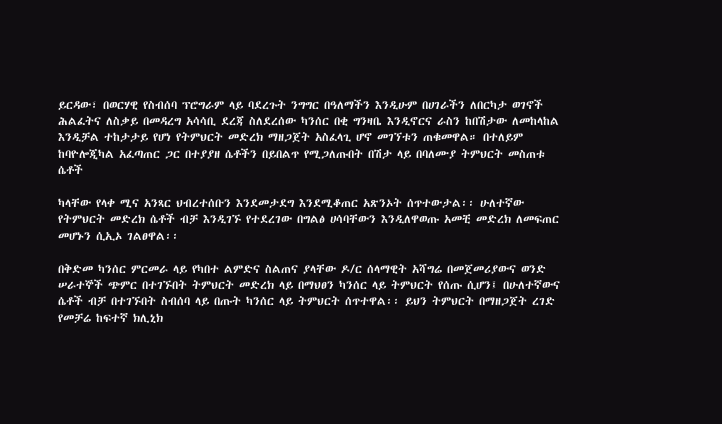ይርዳው፣ በወርሃዊ የስብሰባ ፕሮግራም ላይ ባደረጉት ንግግር በዓለማችን እንዲሁም በሀገራችን ለበርካታ ወገኖች ሕልፈትና ለስቃይ በመዳረግ አሳሳቢ ደረጃ ስለደረሰው ካንሰር በቂ ግንዛቤ እንዲኖርና ራስን ከበሽታው ለመከላከል እንዲቻል ተከታታይ የሆነ የትምህርት መድረክ ማዘጋጀት አስፈላጊ ሆኖ መገኘቱን ጠቁመዋል። በተለይም ከባዮሎጂካል አፈጣጠር ጋር በተያያዘ ሴቶችን በይበልጥ የሚጋለጡበት በሽታ ላይ በባለሙያ ትምህርት መስጠቱ ሴቶች

ካላቸው የላቀ ሚና አንጻር ህብረተሰቡን እንደመታደግ እንደሚቆጠር አጽንኦት ሰጥተውታል፡፡ ሁለተኛው የትምህርት መድረክ ሴቶች ብቻ እንዲገኙ የተደረገው በግልፅ ሀሳባቸውን እንዲለዋወጡ አመቺ መድረክ ለመፍጠር መሆኑን ሲኢኦ ገልፀዋል፡፡

በቅድመ ካንሰር ምርመራ ላይ የካበተ ልምድና ስልጠና ያላቸው ዶ/ር ሰላማዊት አሻግሬ በመጀመሪያውና ወንድ ሠራተኞች ጭምር በተገኙበት ትምህርት መድረክ ላይ በማህፀን ካንሰር ላይ ትምህርት የሰጡ ሲሆን፤ በሁለተኛውና ሴቶች ብቻ በተገኙበት ስብሰባ ላይ በጡት ካንሰር ላይ ትምህርት ሰጥተዋል፡፡ ይህን ትምህርት በማዘጋጀት ረገድ የመቻሬ ከፍተኛ ክሊኒክ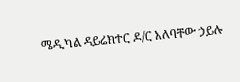ሜዲካል ዳይሬክተር ዶ/ር አለባቸው ኃይሉ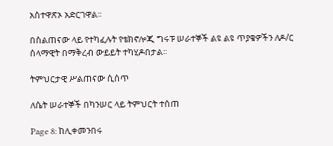አስተዋጽኦ አድርገዋል፡፡

በስልጠናው ላይ የተካፈሉት የቴክኖሎጂ ግሩፑ ሠራተኞች ልዩ ልዩ ጥያቄዎችን ለዶ/ር ሰላማዊት በማቅረብ ውይይት ተካሂዶበታል፡፡

ትምህርታዊ ሥልጠናው ሲሰጥ

ለሴት ሠራተኞች በካንሠር ላይ ትምህርት ተሰጠ

Page 8: ከሊቀመንበሩ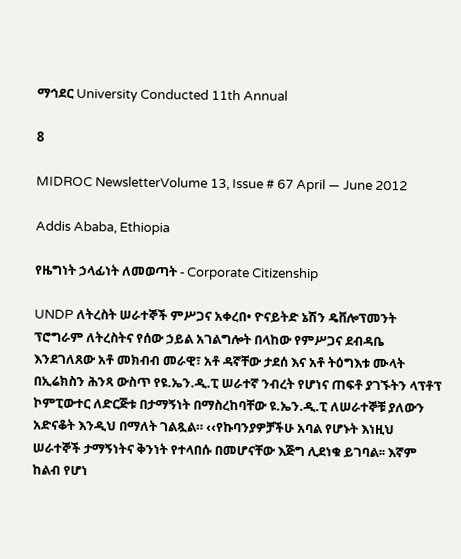ማኅደር University Conducted 11th Annual

8

MIDROC NewsletterVolume 13, Issue # 67 April — June 2012

Addis Ababa, Ethiopia

የዜግነት ኃላፊነት ለመወጣት - Corporate Citizenship

UNDP ለትረስት ሠራተኞች ምሥጋና አቀረበ• ዮናይትድ ኔሽን ዴቨሎፕመንት ፕሮግራም ለትረስትና የሰው ኃይል አገልግሎት በላከው የምሥጋና ደብዳቤ እንደገለጸው አቶ መክብብ መራዊ፣ አቶ ዳኛቸው ታደሰ እና አቶ ትዕግእቱ ሙላት በኢሬክስን ሕንጻ ውስጥ የዩ.ኤን.ዲ.ፒ ሠራተኛ ንብረት የሆነና ጠፍቶ ያገኙትን ላፕቶፕ ኮምፒውተር ለድርጅቱ በታማኝነት በማስረከባቸው ዩ.ኤን.ዲ.ፒ ለሠራተኞቹ ያለውን አድናቆት እንዲህ በማለት ገልጿል። ‹‹የኩባንያዎቻችሁ አባል የሆኑት እነዚህ ሠራተኞች ታማኝነትና ቅንነት የተላበሱ በመሆናቸው እጅግ ሊደነቁ ይገባል፡፡ እኛም ከልብ የሆነ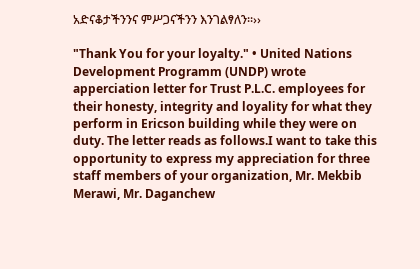አድናቆታችንንና ምሥጋናችንን እንገልፃለን፡፡››

"Thank You for your loyalty." • United Nations Development Programm (UNDP) wrote apperciation letter for Trust P.L.C. employees for their honesty, integrity and loyality for what they perform in Ericson building while they were on duty. The letter reads as follows.I want to take this opportunity to express my appreciation for three staff members of your organization, Mr. Mekbib Merawi, Mr. Daganchew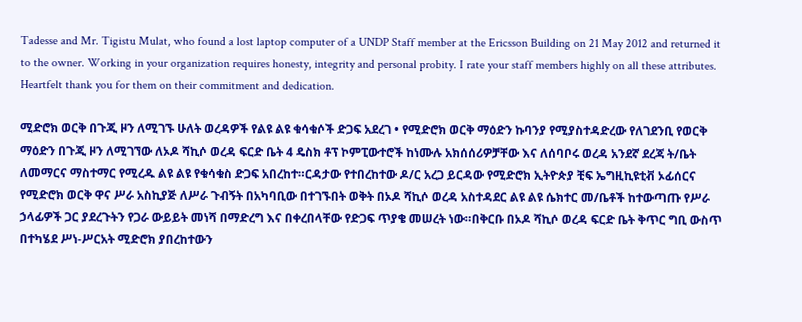Tadesse and Mr. Tigistu Mulat, who found a lost laptop computer of a UNDP Staff member at the Ericsson Building on 21 May 2012 and returned it to the owner. Working in your organization requires honesty, integrity and personal probity. I rate your staff members highly on all these attributes. Heartfelt thank you for them on their commitment and dedication.

ሚድሮክ ወርቅ በጉጂ ዞን ለሚገኙ ሁለት ወረዳዎች የልዩ ልዩ ቁሳቁሶች ድጋፍ አደረገ • የሚድሮክ ወርቅ ማዕድን ኩባንያ የሚያስተዳድረው የለገደንቢ የወርቅ ማዕድን በጉጂ ዞን ለሚገኘው ለኦዶ ሻኪሶ ወረዳ ፍርድ ቤት 4 ዴስክ ቶፕ ኮምፒውተሮች ከነሙሉ አክሰሰሪዎቻቸው እና ለሰባቦሩ ወረዳ አንደኛ ደረጃ ት/ቤት ለመማርና ማስተማር የሚረዱ ልዩ ልዩ የቁሳቁስ ድጋፍ አበረከተ።ርዳታው የተበረከተው ዶ/ር አረጋ ይርዳው የሚድሮክ ኢትዮጵያ ቺፍ ኤግዚኪዩቲቭ ኦፊሰርና የሚድሮክ ወርቅ ዋና ሥራ አስኪያጅ ለሥራ ጉብኝት በአካባቢው በተገኙበት ወቅት በኦዶ ሻኪሶ ወረዳ አስተዳደር ልዩ ልዩ ሴክተር መ/ቤቶች ከተውጣጡ የሥራ ኃላፊዎች ጋር ያደረጉትን የጋራ ውይይት መነሻ በማድረግ እና በቀረበላቸው የድጋፍ ጥያቄ መሠረት ነው።በቅርቡ በኦዶ ሻኪሶ ወረዳ ፍርድ ቤት ቅጥር ግቢ ውስጥ በተካሄደ ሥነ-ሥርአት ሚድሮክ ያበረከተውን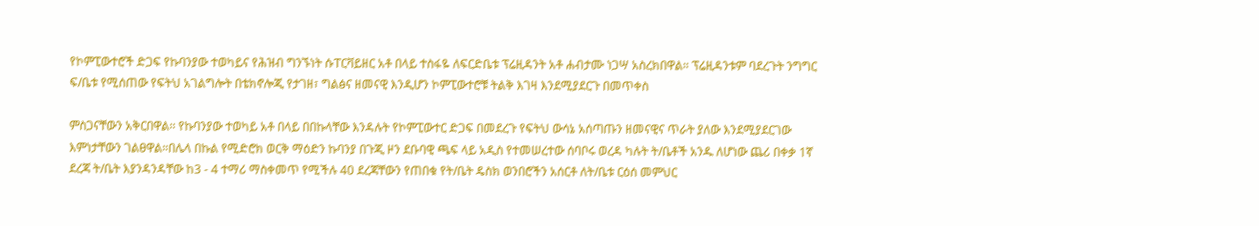የኮምፒውተሮች ድጋፍ የኩባንያው ተወካይና የሕዝብ ግንኙነት ሱፐርቫይዘር አቶ በላይ ተስፋዬ ለፍርድቤቱ ፕሬዚዳንት አቶ ሐብታሙ ነጋሣ አስረክበዋል። ፕሬዚዳንቱም ባደረጉት ንግግር ፍ/ቤቱ የሚሰጠው የፍትህ አገልግሎት በቴክኖሎጂ የታገዘ፣ ግልፅና ዘመናዊ እንዲሆን ኮምፒውተሮቹ ትልቅ እገዛ እንደሚያደርጉ በመጥቀስ

ምስጋናቸውን አቅርበዋል፡፡ የኩባንያው ተወካይ አቶ በላይ በበኩላቸው እንዳሉት የኮምፒውተር ድጋፍ በመደረጉ የፍትህ ውሳኔ አሰጣጡን ዘመናዊና ጥራት ያለው እንደሚያደርገው እምነታቸውን ገልፀዋል።በሌላ በኩል የሚድሮክ ወርቅ ማዕድን ኩባንያ በጉጂ ዞን ደቡባዊ ጫፍ ላይ አዲስ የተመሠረተው ሰባቦሩ ወረዳ ካሉት ት/ቤቶች አንዱ ለሆነው ጨሪ በቀቃ 1ኛ ደረጃ ት/ቤት እያንዳንዳቸው ከ3 - 4 ተማሪ ማስቀመጥ የሚችሉ 40 ደረጃቸውን የጠበቁ የት/ቤት ዴስክ ወንበሮችን አሰርቶ ለት/ቤቱ ርዕሰ መምህር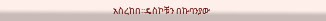አስረከበ፡፡ዴስኮቹን በኩባንያው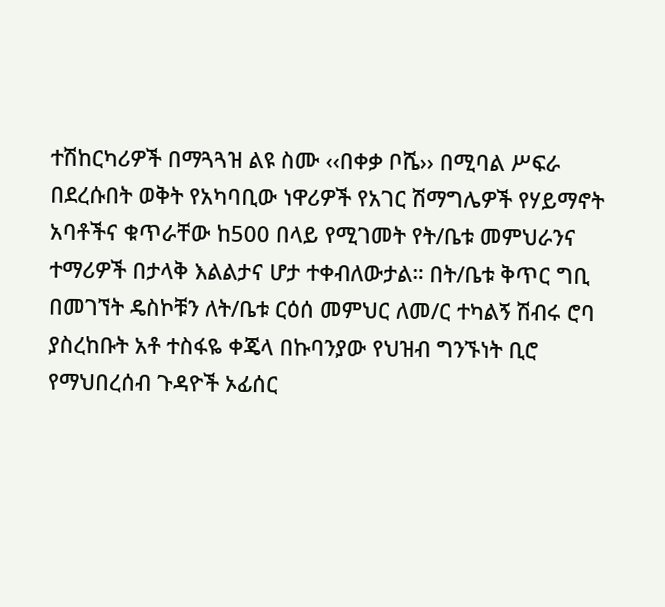ተሽከርካሪዎች በማጓጓዝ ልዩ ስሙ ‹‹በቀቃ ቦሼ›› በሚባል ሥፍራ በደረሱበት ወቅት የአካባቢው ነዋሪዎች የአገር ሽማግሌዎች የሃይማኖት አባቶችና ቁጥራቸው ከ500 በላይ የሚገመት የት/ቤቱ መምህራንና ተማሪዎች በታላቅ እልልታና ሆታ ተቀብለውታል። በት/ቤቱ ቅጥር ግቢ በመገኘት ዴስኮቹን ለት/ቤቱ ርዕሰ መምህር ለመ/ር ተካልኝ ሽብሩ ሮባ ያስረከቡት አቶ ተስፋዬ ቀጄላ በኩባንያው የህዝብ ግንኙነት ቢሮ የማህበረሰብ ጉዳዮች ኦፊሰር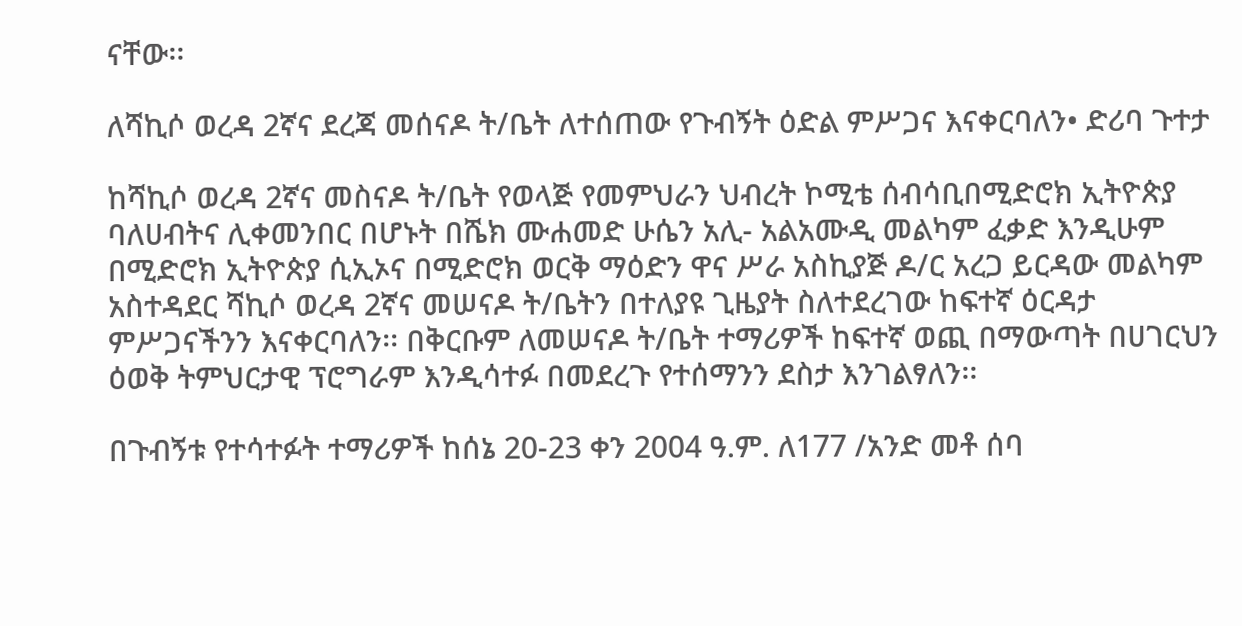ናቸው፡፡

ለሻኪሶ ወረዳ 2ኛና ደረጃ መሰናዶ ት/ቤት ለተሰጠው የጉብኝት ዕድል ምሥጋና እናቀርባለን• ድሪባ ጉተታ

ከሻኪሶ ወረዳ 2ኛና መስናዶ ት/ቤት የወላጅ የመምህራን ህብረት ኮሚቴ ሰብሳቢበሚድሮክ ኢትዮጵያ ባለሀብትና ሊቀመንበር በሆኑት በሼክ ሙሐመድ ሁሴን አሊ- አልአሙዲ መልካም ፈቃድ እንዲሁም በሚድሮክ ኢትዮጵያ ሲኢኦና በሚድሮክ ወርቅ ማዕድን ዋና ሥራ አስኪያጅ ዶ/ር አረጋ ይርዳው መልካም አስተዳደር ሻኪሶ ወረዳ 2ኛና መሠናዶ ት/ቤትን በተለያዩ ጊዜያት ስለተደረገው ከፍተኛ ዕርዳታ ምሥጋናችንን እናቀርባለን፡፡ በቅርቡም ለመሠናዶ ት/ቤት ተማሪዎች ከፍተኛ ወጪ በማውጣት በሀገርህን ዕወቅ ትምህርታዊ ፕሮግራም እንዲሳተፉ በመደረጉ የተሰማንን ደስታ እንገልፃለን፡፡

በጉብኝቱ የተሳተፉት ተማሪዎች ከሰኔ 20-23 ቀን 2004 ዓ.ም. ለ177 /አንድ መቶ ሰባ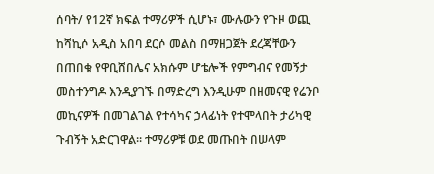ሰባት/ የ12ኛ ክፍል ተማሪዎች ሲሆኑ፣ ሙሉውን የጉዞ ወጪ ከሻኪሶ አዲስ አበባ ደርሶ መልስ በማዘጋጀት ደረጃቸውን በጠበቁ የዋቢሸበሌና አክሱም ሆቴሎች የምግብና የመኝታ መስተንግዶ እንዲያገኙ በማድረግ እንዲሁም በዘመናዊ የሬንቦ መኪናዎች በመገልገል የተሳካና ኃላፊነት የተሞላበት ታሪካዊ ጉብኝት አድርገዋል፡፡ ተማሪዎቹ ወደ መጡበት በሠላም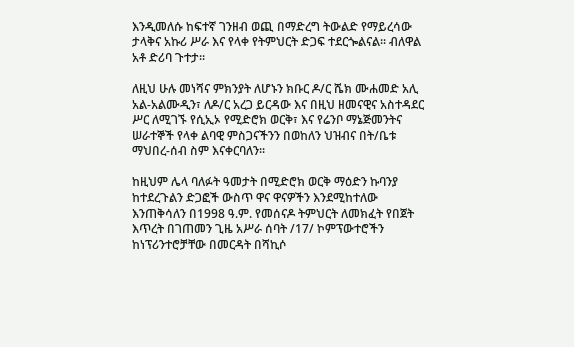እንዲመለሱ ከፍተኛ ገንዘብ ወጪ በማድረግ ትውልድ የማይረሳው ታላቅና አኩሪ ሥራ እና የላቀ የትምህርት ድጋፍ ተደርጐልናል፡፡ ብለዋል አቶ ድሪባ ጉተታ።

ለዚህ ሁሉ መነሻና ምክንያት ለሆኑን ክቡር ዶ/ር ሼክ ሙሐመድ አሊ አል-አልሙዲን፣ ለዶ/ር አረጋ ይርዳው እና በዚህ ዘመናዊና አስተዳደር ሥር ለሚገኙ የሲኢኦ የሚድሮክ ወርቅ፣ እና የሬንቦ ማኔጅመንትና ሠራተኞች የላቀ ልባዊ ምስጋናችንን በወከለን ህዝብና በት/ቤቱ ማህበረ-ሰብ ስም እናቀርባለን፡፡

ከዚህም ሌላ ባለፉት ዓመታት በሚድሮክ ወርቅ ማዕድን ኩባንያ ከተደረጉልን ድጋፎች ውስጥ ዋና ዋናዎችን እንደሚከተለው እንጠቅሳለን በ1998 ዓ.ም. የመሰናዶ ትምህርት ለመክፈት የበጀት እጥረት በገጠመን ጊዜ አሥራ ሰባት /17/ ኮምፕውተሮችን ከነፕሪንተሮቻቸው በመርዳት በሻኪሶ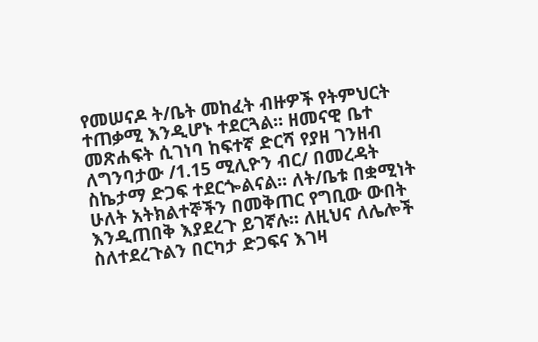የመሠናዶ ት/ቤት መከፈት ብዙዎች የትምህርት ተጠቃሚ እንዲሆኑ ተደርጓል። ዘመናዊ ቤተ መጽሐፍት ሲገነባ ከፍተኛ ድርሻ የያዘ ገንዘብ ለግንባታው /1.15 ሚሊዮን ብር/ በመረዳት ስኬታማ ድጋፍ ተደርጐልናል፡፡ ለት/ቤቱ በቋሚነት ሁለት አትክልተኞችን በመቅጠር የግቢው ውበት እንዲጠበቅ እያደረጉ ይገኛሉ፡፡ ለዚህና ለሌሎች ስለተደረጉልን በርካታ ድጋፍና እገዛ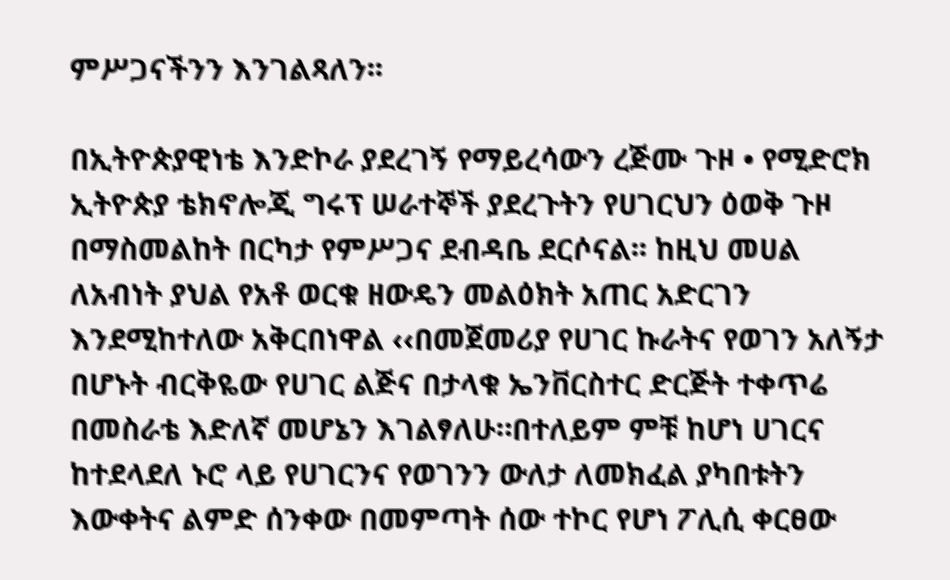ምሥጋናችንን እንገልጻለን፡፡

በኢትዮጵያዊነቴ እንድኮራ ያደረገኝ የማይረሳውን ረጅሙ ጉዞ • የሚድሮክ ኢትዮጵያ ቴክኖሎጂ ግሩፕ ሠራተኞች ያደረጉትን የሀገርህን ዕወቅ ጉዞ በማስመልከት በርካታ የምሥጋና ደብዳቤ ደርሶናል፡፡ ከዚህ መሀል ለአብነት ያህል የአቶ ወርቁ ዘውዴን መልዕክት አጠር አድርገን እንደሚከተለው አቅርበነዋል ‹‹በመጀመሪያ የሀገር ኩራትና የወገን አለኝታ በሆኑት ብርቅዬው የሀገር ልጅና በታላቁ ኤንቨርስተር ድርጅት ተቀጥሬ በመስራቴ እድለኛ መሆኔን እገልፃለሁ።በተለይም ምቹ ከሆነ ሀገርና ከተደላደለ ኑሮ ላይ የሀገርንና የወገንን ውለታ ለመክፈል ያካበቱትን እውቀትና ልምድ ሰንቀው በመምጣት ሰው ተኮር የሆነ ፖሊሲ ቀርፀው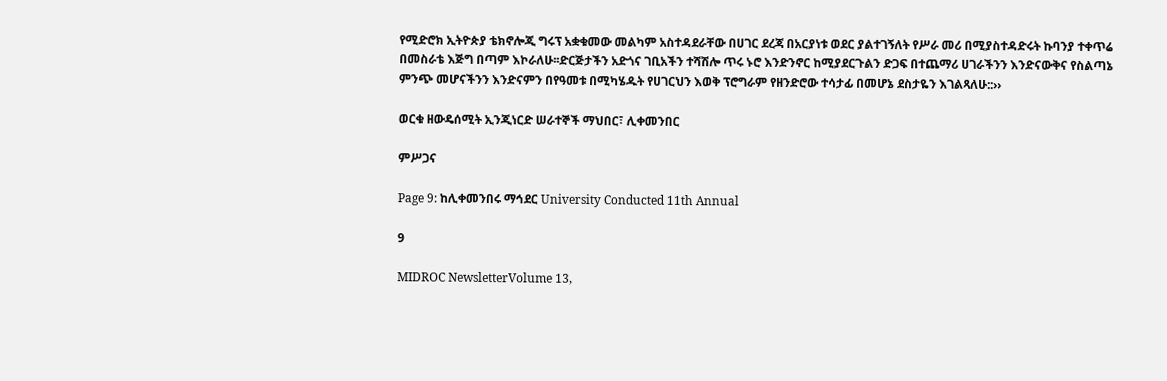የሚድሮክ ኢትዮጵያ ቴክኖሎጂ ግሩፕ አቋቁመው መልካም አስተዳደራቸው በሀገር ደረጃ በአርያነቱ ወደር ያልተገኝለት የሥራ መሪ በሚያስተዳድሩት ኩባንያ ተቀጥሬ በመስራቴ እጅግ በጣም እኮራለሁ፡፡ድርጅታችን አድጎና ገቢአችን ተሻሽሎ ጥሩ ኑሮ እንድንኖር ከሚያደርጉልን ድጋፍ በተጨማሪ ሀገራችንን እንድናውቅና የስልጣኔ ምንጭ መሆናችንን እንድናምን በየዓመቱ በሚካሄዱት የሀገርህን እወቅ ፕሮግራም የዘንድሮው ተሳታፊ በመሆኔ ደስታዬን እገልጻለሁ::››

ወርቁ ዘውዴሰሚት ኢንጂነርድ ሠራተኞች ማህበር፣ ሊቀመንበር

ምሥጋና

Page 9: ከሊቀመንበሩ ማኅደር University Conducted 11th Annual

9

MIDROC NewsletterVolume 13,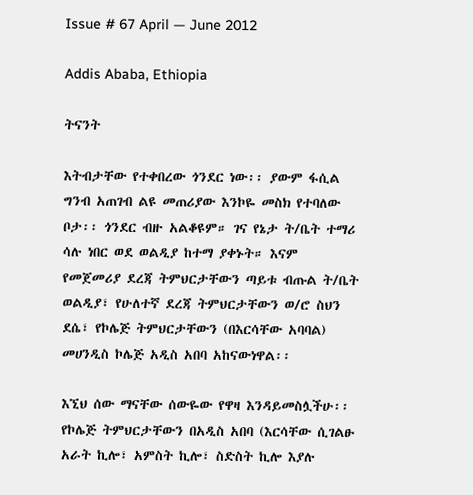Issue # 67 April — June 2012

Addis Ababa, Ethiopia

ትናንት

እትብታቸው የተቀበረው ጎንደር ነው፡፡ ያውም ፋሲል ግንብ አጠገብ ልዩ መጠሪያው እንኮዬ መስክ የተባለው ቦታ፡፡ ጎንደር ብዙ አልቆዩም። ገና የኔታ ት/ቤት ተማሪ ሳሉ ነበር ወደ ወልዲያ ከተማ ያቀኑት። እናም የመጀመሪያ ደረጃ ትምህርታቸውን ጣይቱ ብጡል ት/ቤት ወልዲያ፣ የሁለተኛ ደረጃ ትምህርታቸውን ወ/ሮ ስህን ደሴ፣ የኮሌጅ ትምህርታቸውን (በእርሳቸው አባባል) መሀንዲስ ኮሌጅ አዲስ አበባ አከናውነዋል፡፡

እኚህ ሰው ማናቸው ሰውዬው የዋዛ እንዳይመስሏችሁ፡፡ የኮሌጅ ትምህርታቸውን በአዲስ አበባ (እርሳቸው ሲገልፁ አራት ኪሎ፣ አምስት ኪሎ፣ ስድስት ኪሎ እያሉ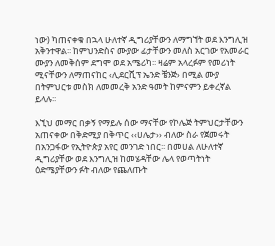ነው) ካጠናቀቁ በኋላ ሁለተኛ ዲግሪያቸውን ለማግኘት ወደ እንግሊዝ አቅንተዋል፡፡ ከምህንድስና ሙያው ፊታቸውን መለስ አርገው የአመራር ሙያን ለመቅሰም ደግሞ ወደ አሜሪካ፡፡ ዛሬም አላረፉም የመሪነት ሚናቸውን ለማጠናከር ‹ሊደርሺፕ ኤንድ ቼንጅ› በሚል ሙያ በትምህርቱ መስክ ለመመረቅ አንድ ዓመት ከምናምን ይቀረኛል ይላሉ፡፡

እኚህ መማር በቃኝ የማይሉ ሰው ማናቸው የኮሌጅ ትምህርታቸውን አጠናቀው በቅድሚያ በቅጥር ‹‹ሀሌታ›› ብለው ስራ የጀመሩት በአንጋፋው የኢትዮጵያ አየር መንገድ ነበር፡፡ በመሀል ለሁለተኛ ዲግሪያቸው ወደ እንግሊዝ ከመሄዳቸው ሌላ የወጣትነት ዕድሜያቸውን ፉት ብለው የጨለጡት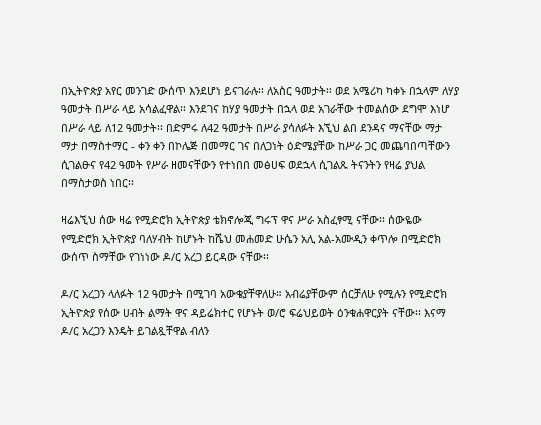በኢትዮጵያ አየር መንገድ ውሰጥ እንደሆነ ይናገራሉ፡፡ ለአስር ዓመታት፡፡ ወደ አሜሪካ ካቀኑ በኋላም ለሃያ ዓመታት በሥራ ላይ አሳልፈዋል፡፡ እንደገና ከሃያ ዓመታት በኋላ ወደ አገራቸው ተመልሰው ደግሞ እነሆ በሥራ ላይ ለ12 ዓመታት፡፡ በድምሩ ለ42 ዓመታት በሥራ ያሳለፉት እኚህ ልበ ደንዳና ማናቸው ማታ ማታ በማስተማር - ቀን ቀን በኮሌጅ በመማር ገና በለጋነት ዕድሜያቸው ከሥራ ጋር መጨባበጣቸውን ሲገልፁና የ42 ዓመት የሥራ ዘመናቸውን የተነበበ መፅሀፍ ወደኋላ ሲገልጹ ትናንትን የዛሬ ያህል በማስታወስ ነበር፡፡

ዛሬእኚህ ሰው ዛሬ የሚድሮክ ኢትዮጵያ ቴክኖሎጂ ግሩፕ ዋና ሥራ አስፈፃሚ ናቸው፡፡ ሰውዬው የሚድሮክ ኢትዮጵያ ባለሃብት ከሆኑት ከሼህ መሐመድ ሁሴን አሊ አል-አሙዲን ቀጥሎ በሚድሮክ ውሰጥ ስማቸው የገነነው ዶ/ር አረጋ ይርዳው ናቸው፡፡

ዶ/ር አረጋን ላለፉት 12 ዓመታት በሚገባ አውቄያቸዋለሁ። አብሬያቸውም ሰርቻለሁ የሚሉን የሚድሮክ ኢትዮጵያ የሰው ሀብት ልማት ዋና ዳይሬክተር የሆኑት ወ/ሮ ፍሬህይወት ዕንቁሐዋርያት ናቸው፡፡ እናማ ዶ/ር አረጋን እንዴት ይገልጿቸዋል ብለን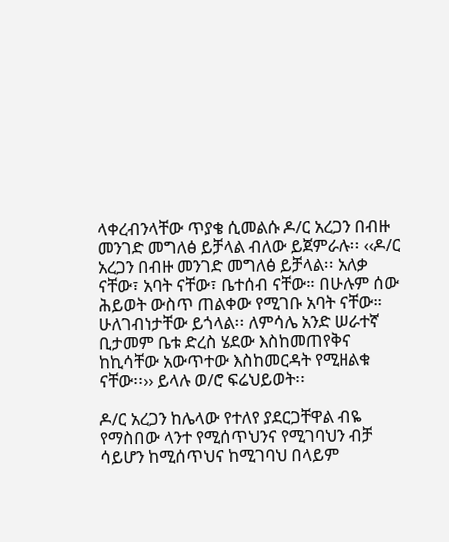ላቀረብንላቸው ጥያቄ ሲመልሱ ዶ/ር አረጋን በብዙ መንገድ መግለፅ ይቻላል ብለው ይጀምራሉ፡፡ ‹‹ዶ/ር አረጋን በብዙ መንገድ መግለፅ ይቻላል፡፡ አለቃ ናቸው፣ አባት ናቸው፣ ቤተሰብ ናቸው። በሁሉም ሰው ሕይወት ውስጥ ጠልቀው የሚገቡ አባት ናቸው። ሁለገብነታቸው ይጎላል፡፡ ለምሳሌ አንድ ሠራተኛ ቢታመም ቤቱ ድረስ ሄደው እስከመጠየቅና ከኪሳቸው አውጥተው እስከመርዳት የሚዘልቁ ናቸው፡፡›› ይላሉ ወ/ሮ ፍሬህይወት፡፡

ዶ/ር አረጋን ከሌላው የተለየ ያደርጋቸዋል ብዬ የማስበው ላንተ የሚሰጥህንና የሚገባህን ብቻ ሳይሆን ከሚሰጥህና ከሚገባህ በላይም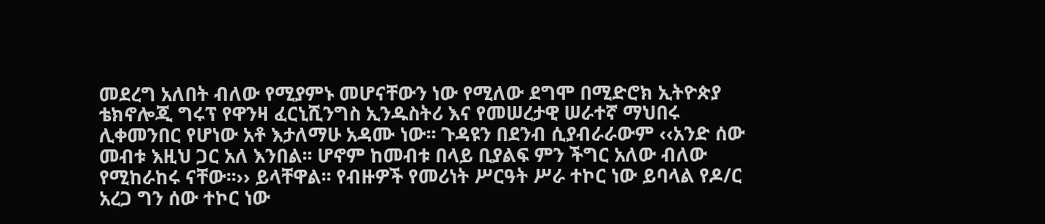መደረግ አለበት ብለው የሚያምኑ መሆናቸውን ነው የሚለው ደግሞ በሚድሮክ ኢትዮጵያ ቴክኖሎጂ ግሩፕ የዋንዛ ፈርኒሺንግስ ኢንዱስትሪ እና የመሠረታዊ ሠራተኛ ማህበሩ ሊቀመንበር የሆነው አቶ እታለማሁ አዳሙ ነው፡፡ ጉዳዩን በደንብ ሲያብራራውም ‹‹አንድ ሰው መብቱ እዚህ ጋር አለ እንበል፡፡ ሆኖም ከመብቱ በላይ ቢያልፍ ምን ችግር አለው ብለው የሚከራከሩ ናቸው፡፡›› ይላቸዋል፡፡ የብዙዎች የመሪነት ሥርዓት ሥራ ተኮር ነው ይባላል የዶ/ር አረጋ ግን ሰው ተኮር ነው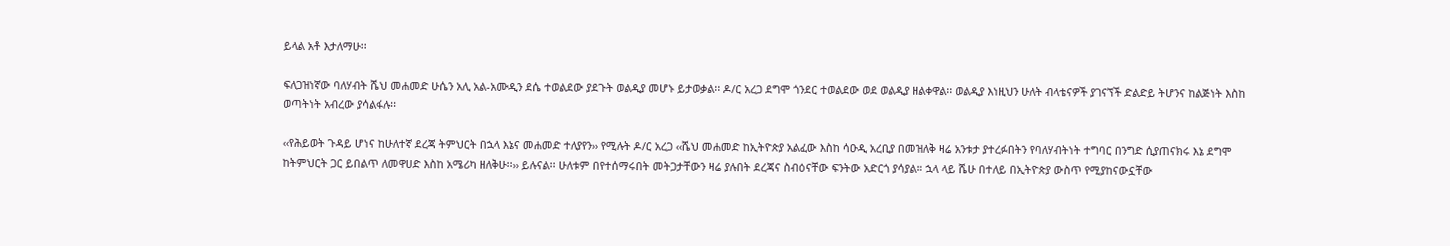ይላል አቶ እታለማሁ፡፡

ፍለጋዝነኛው ባለሃብት ሼህ መሐመድ ሁሴን አሊ አል-አሙዲን ደሴ ተወልደው ያደጉት ወልዲያ መሆኑ ይታወቃል፡፡ ዶ/ር አረጋ ደግሞ ጎንደር ተወልደው ወደ ወልዲያ ዘልቀዋል፡፡ ወልዲያ እነዚህን ሁለት ብላቴናዎች ያገናኘች ድልድይ ትሆንና ከልጅነት እስከ ወጣትነት አብረው ያሳልፋሉ፡፡

‹‹የሕይወት ጉዳይ ሆነና ከሁለተኛ ደረጃ ትምህርት በኋላ እኔና መሐመድ ተለያየን›› የሚሉት ዶ/ር አረጋ ‹‹ሼህ መሐመድ ከኢትዮጵያ አልፈው እስከ ሳዑዲ አረቢያ በመዝለቅ ዛሬ አንቱታ ያተረፉበትን የባለሃብትነት ተግባር በንግድ ሲያጠናክሩ እኔ ደግሞ ከትምህርት ጋር ይበልጥ ለመዋሀድ እስከ አሜሪካ ዘለቅሁ፡፡›› ይሉናል፡፡ ሁለቱም በየተሰማሩበት መትጋታቸውን ዛሬ ያሉበት ደረጃና ስብዕናቸው ፍንትው አድርጎ ያሳያል። ኋላ ላይ ሼሁ በተለይ በኢትዮጵያ ውስጥ የሚያከናውኗቸው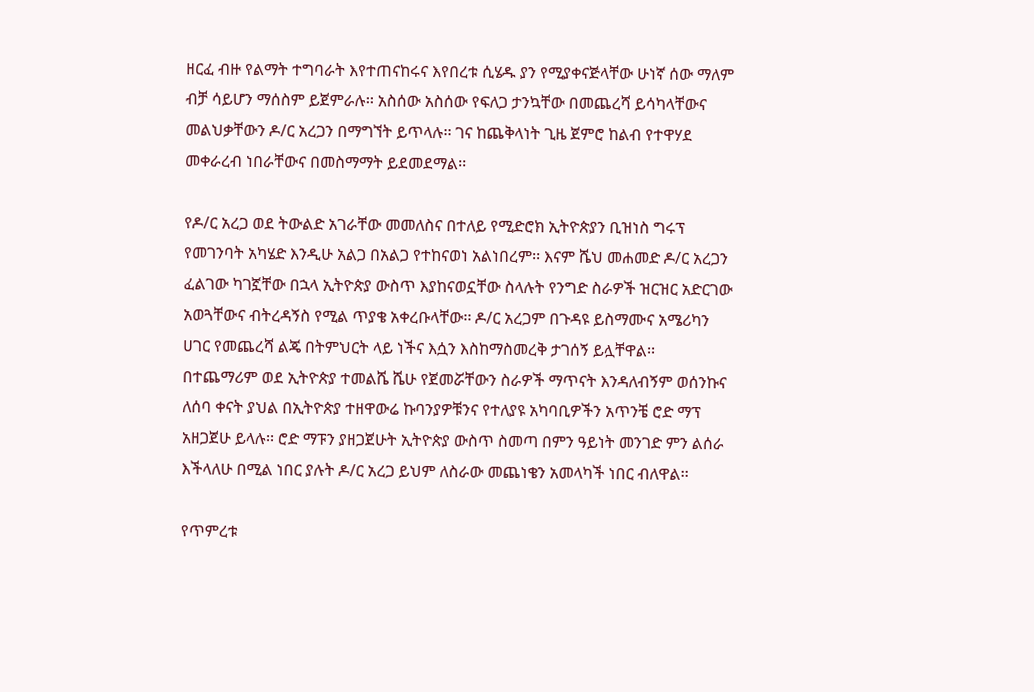ዘርፈ ብዙ የልማት ተግባራት እየተጠናከሩና እየበረቱ ሲሄዱ ያን የሚያቀናጅላቸው ሁነኛ ሰው ማለም ብቻ ሳይሆን ማሰስም ይጀምራሉ፡፡ አስሰው አስሰው የፍለጋ ታንኳቸው በመጨረሻ ይሳካላቸውና መልህቃቸውን ዶ/ር አረጋን በማግኘት ይጥላሉ፡፡ ገና ከጨቅላነት ጊዜ ጀምሮ ከልብ የተዋሃደ መቀራረብ ነበራቸውና በመስማማት ይደመደማል፡፡

የዶ/ር አረጋ ወደ ትውልድ አገራቸው መመለስና በተለይ የሚድሮክ ኢትዮጵያን ቢዝነስ ግሩፕ የመገንባት አካሄድ እንዲሁ አልጋ በአልጋ የተከናወነ አልነበረም፡፡ እናም ሼህ መሐመድ ዶ/ር አረጋን ፈልገው ካገኟቸው በኋላ ኢትዮጵያ ውስጥ እያከናወኗቸው ስላሉት የንግድ ስራዎች ዝርዝር አድርገው አወጓቸውና ብትረዳኝስ የሚል ጥያቄ አቀረቡላቸው፡፡ ዶ/ር አረጋም በጉዳዩ ይስማሙና አሜሪካን ሀገር የመጨረሻ ልጄ በትምህርት ላይ ነችና እሷን እስከማስመረቅ ታገሰኝ ይሏቸዋል፡፡ በተጨማሪም ወደ ኢትዮጵያ ተመልሼ ሼሁ የጀመሯቸውን ስራዎች ማጥናት እንዳለብኝም ወሰንኩና ለሰባ ቀናት ያህል በኢትዮጵያ ተዘዋውሬ ኩባንያዎቹንና የተለያዩ አካባቢዎችን አጥንቼ ሮድ ማፕ አዘጋጀሁ ይላሉ፡፡ ሮድ ማፑን ያዘጋጀሁት ኢትዮጵያ ውስጥ ስመጣ በምን ዓይነት መንገድ ምን ልሰራ እችላለሁ በሚል ነበር ያሉት ዶ/ር አረጋ ይህም ለስራው መጨነቄን አመላካች ነበር ብለዋል፡፡

የጥምረቱ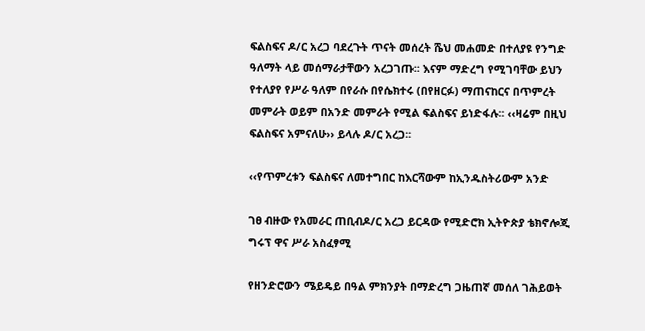ፍልስፍና ዶ/ር አረጋ ባደረጉት ጥናት መሰረት ሼህ መሐመድ በተለያዩ የንግድ ዓለማት ላይ መሰማራታቸውን አረጋገጡ፡፡ እናም ማድረግ የሚገባቸው ይህን የተለያየ የሥራ ዓለም በየራሱ በየሴክተሩ (በየዘርፉ) ማጠናከርና በጥምረት መምራት ወይም በአንድ መምራት የሚል ፍልስፍና ይነድፋሉ፡፡ ‹‹ዛሬም በዚህ ፍልስፍና አምናለሁ›› ይላሉ ዶ/ር አረጋ፡፡

‹‹የጥምረቱን ፍልስፍና ለመተግበር ከእርሻውም ከኢንዱስትሪውም አንድ

ገፀ ብዙው የአመራር ጠቢብዶ/ር አረጋ ይርዳው የሚድሮክ ኢትዮጵያ ቴክኖሎጂ ግሩፕ ዋና ሥራ አስፈፃሚ

የዘንድሮውን ሜይዴይ በዓል ምክንያት በማድረግ ጋዜጠኛ መሰለ ገሕይወት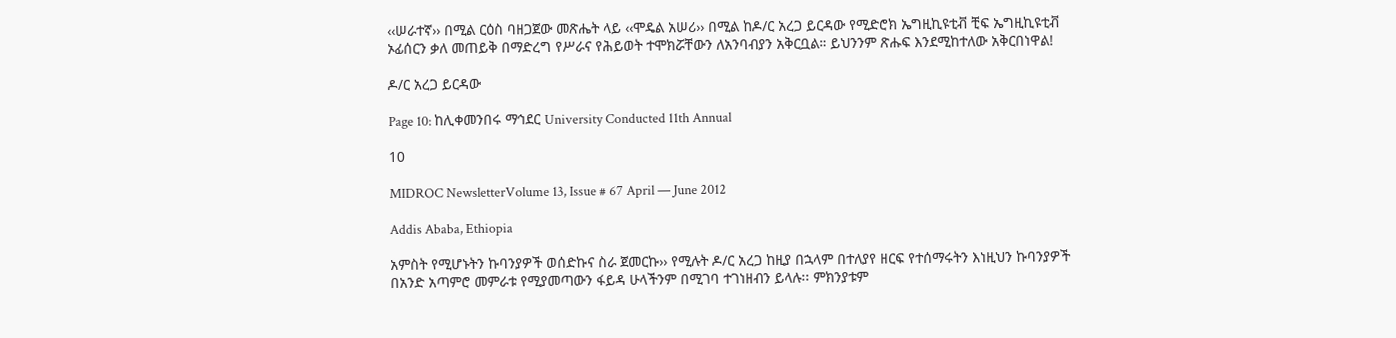‹‹ሠራተኛ›› በሚል ርዕስ ባዘጋጀው መጽሔት ላይ ‹‹ሞዴል አሠሪ›› በሚል ከዶ/ር አረጋ ይርዳው የሚድሮክ ኤግዚኪዩቲቭ ቺፍ ኤግዚኪዩቲቭ ኦፊሰርን ቃለ መጠይቅ በማድረግ የሥራና የሕይወት ተሞክሯቸውን ለአንባብያን አቅርቧል። ይህንንም ጽሑፍ እንደሚከተለው አቅርበነዋል!

ዶ/ር አረጋ ይርዳው

Page 10: ከሊቀመንበሩ ማኅደር University Conducted 11th Annual

10

MIDROC NewsletterVolume 13, Issue # 67 April — June 2012

Addis Ababa, Ethiopia

አምስት የሚሆኑትን ኩባንያዎች ወሰድኩና ስራ ጀመርኩ›› የሚሉት ዶ/ር አረጋ ከዚያ በኋላም በተለያየ ዘርፍ የተሰማሩትን እነዚህን ኩባንያዎች በአንድ አጣምሮ መምራቱ የሚያመጣውን ፋይዳ ሁላችንም በሚገባ ተገነዘብን ይላሉ፡፡ ምክንያቱም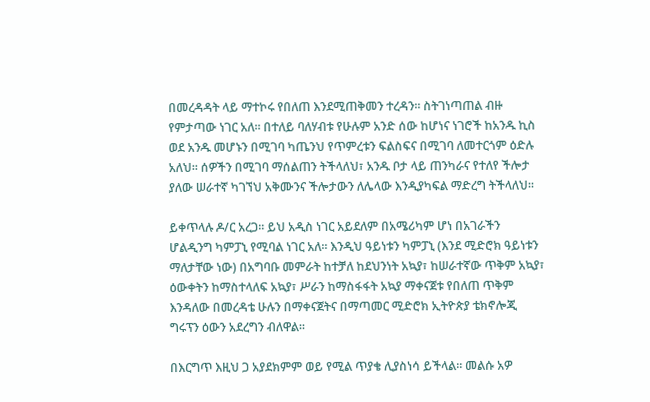በመረዳዳት ላይ ማተኮሩ የበለጠ እንደሚጠቅመን ተረዳን፡፡ ስትገነጣጠል ብዙ የምታጣው ነገር አለ፡፡ በተለይ ባለሃብቱ የሁሉም አንድ ሰው ከሆነና ነገሮች ከአንዱ ኪስ ወደ አንዱ መሆኑን በሚገባ ካጤንህ የጥምረቱን ፍልስፍና በሚገባ ለመተርጎም ዕድሉ አለህ፡፡ ሰዎችን በሚገባ ማሰልጠን ትችላለህ፣ አንዱ ቦታ ላይ ጠንካራና የተለየ ችሎታ ያለው ሠራተኛ ካገኘህ አቅሙንና ችሎታውን ለሌላው እንዲያካፍል ማድረግ ትችላለህ፡፡

ይቀጥላሉ ዶ/ር አረጋ፡፡ ይህ አዲስ ነገር አይደለም በአሜሪካም ሆነ በአገራችን ሆልዲንግ ካምፓኒ የሚባል ነገር አለ፡፡ እንዲህ ዓይነቱን ካምፓኒ (እንደ ሚድሮክ ዓይነቱን ማለታቸው ነው) በአግባቡ መምራት ከተቻለ ከደህንነት አኳያ፣ ከሠራተኛው ጥቅም አኳያ፣ ዕውቀትን ከማስተላለፍ አኳያ፣ ሥራን ከማስፋፋት አኳያ ማቀናጀቱ የበለጠ ጥቅም እንዳለው በመረዳቴ ሁሉን በማቀናጀትና በማጣመር ሚድሮክ ኢትዮጵያ ቴክኖሎጂ ግሩፕን ዕውን አደረግን ብለዋል፡፡

በእርግጥ እዚህ ጋ አያደክምም ወይ የሚል ጥያቄ ሊያስነሳ ይችላል። መልሱ አዎ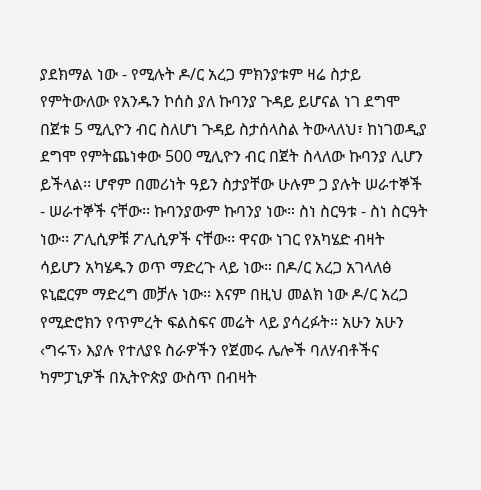ያደክማል ነው - የሚሉት ዶ/ር አረጋ ምክንያቱም ዛሬ ስታይ የምትውለው የአንዱን ኮሰስ ያለ ኩባንያ ጉዳይ ይሆናል ነገ ደግሞ በጀቱ 5 ሚሊዮን ብር ስለሆነ ጉዳይ ስታሰላስል ትውላለህ፣ ከነገወዲያ ደግሞ የምትጨነቀው 500 ሚሊዮን ብር በጀት ስላለው ኩባንያ ሊሆን ይችላል፡፡ ሆኖም በመሪነት ዓይን ስታያቸው ሁሉም ጋ ያሉት ሠራተኞች - ሠራተኞች ናቸው፡፡ ኩባንያውም ኩባንያ ነው። ስነ ስርዓቱ - ስነ ስርዓት ነው፡፡ ፖሊሲዎቹ ፖሊሲዎች ናቸው፡፡ ዋናው ነገር የአካሄድ ብዛት ሳይሆን አካሄዱን ወጥ ማድረጉ ላይ ነው። በዶ/ር አረጋ አገላለፅ ዩኒፎርም ማድረግ መቻሉ ነው፡፡ እናም በዚህ መልክ ነው ዶ/ር አረጋ የሚድሮክን የጥምረት ፍልስፍና መሬት ላይ ያሳረፉት። አሁን አሁን ‹ግሩፕ› እያሉ የተለያዩ ስራዎችን የጀመሩ ሌሎች ባለሃብቶችና ካምፓኒዎች በኢትዮጵያ ውስጥ በብዛት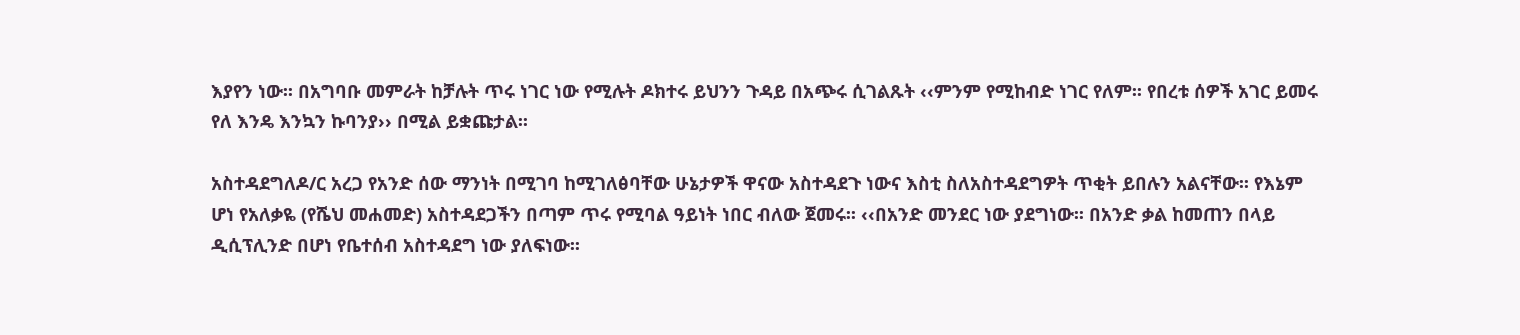እያየን ነው፡፡ በአግባቡ መምራት ከቻሉት ጥሩ ነገር ነው የሚሉት ዶክተሩ ይህንን ጉዳይ በአጭሩ ሲገልጹት ‹‹ምንም የሚከብድ ነገር የለም፡፡ የበረቱ ሰዎች አገር ይመሩ የለ እንዴ እንኳን ኩባንያ›› በሚል ይቋጩታል፡፡

አስተዳደግለዶ/ር አረጋ የአንድ ሰው ማንነት በሚገባ ከሚገለፅባቸው ሁኔታዎች ዋናው አስተዳደጉ ነውና እስቲ ስለአስተዳደግዎት ጥቂት ይበሉን አልናቸው፡፡ የእኔም ሆነ የአለቃዬ (የሼህ መሐመድ) አስተዳደጋችን በጣም ጥሩ የሚባል ዓይነት ነበር ብለው ጀመሩ፡፡ ‹‹በአንድ መንደር ነው ያደግነው፡፡ በአንድ ቃል ከመጠን በላይ ዲሲፕሊንድ በሆነ የቤተሰብ አስተዳደግ ነው ያለፍነው፡፡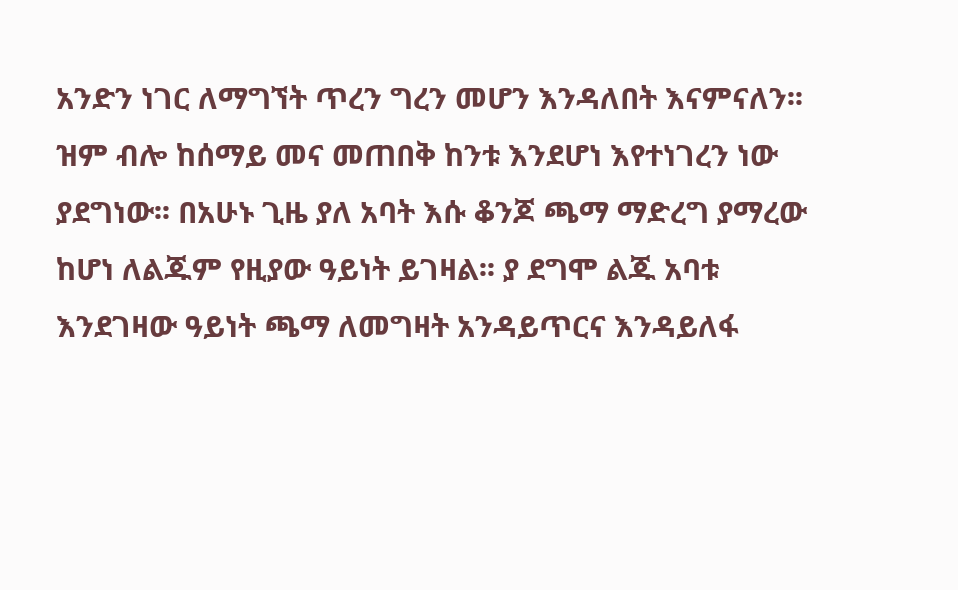አንድን ነገር ለማግኘት ጥረን ግረን መሆን እንዳለበት እናምናለን፡፡ ዝም ብሎ ከሰማይ መና መጠበቅ ከንቱ እንደሆነ እየተነገረን ነው ያደግነው፡፡ በአሁኑ ጊዜ ያለ አባት እሱ ቆንጆ ጫማ ማድረግ ያማረው ከሆነ ለልጁም የዚያው ዓይነት ይገዛል፡፡ ያ ደግሞ ልጁ አባቱ እንደገዛው ዓይነት ጫማ ለመግዛት አንዳይጥርና እንዳይለፋ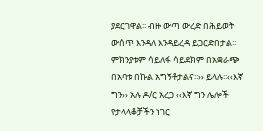ያደርገዋል፡፡ ብዙ ውጣ ውረድ በሕይወት ውሰጥ እንዳለ እንዳይረዳ ይጋርድበታል፡፡ ምክንያቱም ሳይለፋ ሳይደክም በአቋራጭ በአባቱ በኩል አግኝቶታልና፡፡›› ይላሉ፡፡‹‹እኛ ግን›› አሉ ዶ/ር አረጋ ‹‹እኛ ግን ሌሎች የታላላቆቻችን ነገር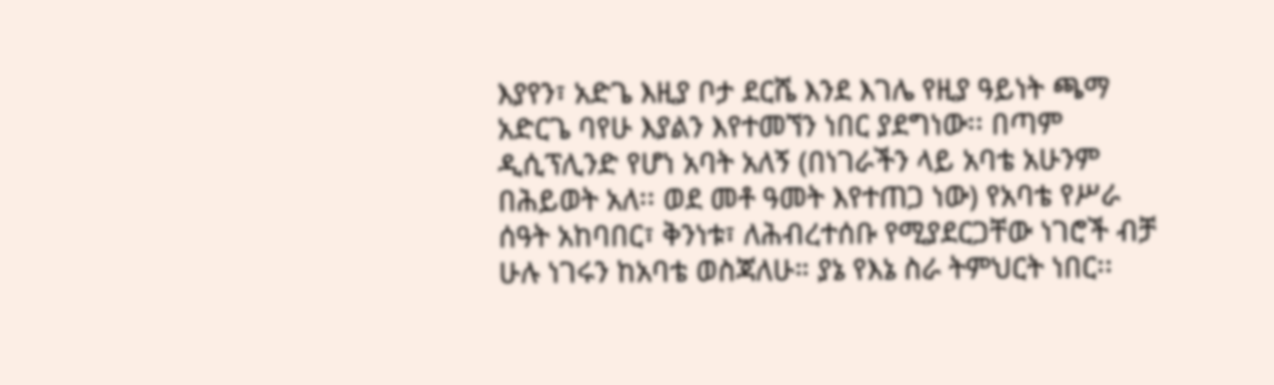እያየን፣ አድጌ እዚያ ቦታ ደርሼ እንደ እገሌ የዚያ ዓይነት ጫማ አድርጌ ባየሁ እያልን እየተመኘን ነበር ያደግነው፡፡ በጣም ዲሲፕሊንድ የሆነ አባት አለኝ (በነገራችን ላይ አባቴ አሁንም በሕይወት አለ፡፡ ወደ መቶ ዓመት እየተጠጋ ነው) የአባቴ የሥራ ሰዓት አከባበር፣ ቅንነቱ፣ ለሕብረተሰቡ የሚያደርጋቸው ነገሮች ብቻ ሁሉ ነገሩን ከአባቴ ወስጃለሁ። ያኔ የእኔ ስራ ትምህርት ነበር፡፡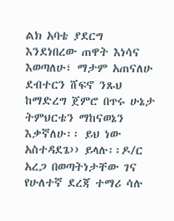ልክ አባቴ ያደርግ እንደነበረው ጠዋት እነሳና እወጣለሁ፣ ማታም አጠናለሁ ደብተርን ሸፍኖ ንጹህ ከማድረግ ጀምሮ በጥሩ ሁኔታ ትምህርቴን ማከናወኔን እቃኛለሁ፡፡ ይህ ነው አስተዳደጌ›› ይላሉ፡፡ዶ/ር አረጋ በወጣትነታቸው ገና የሁለተኛ ደረጃ ተማሪ ሳሉ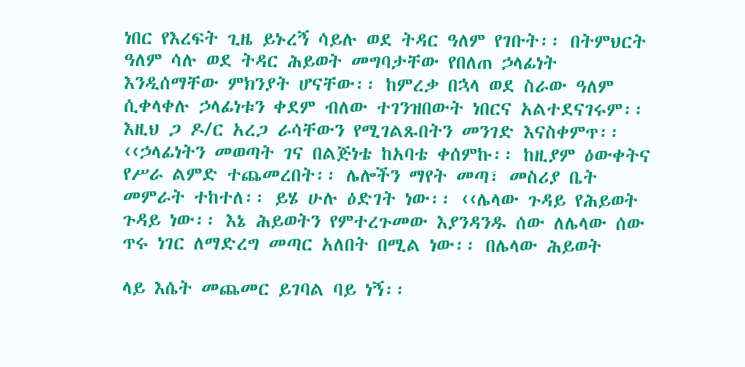ነበር የእረፍት ጊዜ ይኑረኝ ሳይሉ ወደ ትዳር ዓለም የገቡት፡፡ በትምህርት ዓለም ሳሉ ወደ ትዳር ሕይወት መግባታቸው የበለጠ ኃላፊነት እንዲሰማቸው ምክንያት ሆናቸው፡፡ ከምረቃ በኋላ ወደ ስራው ዓለም ሲቀላቀሉ ኃላፊነቱን ቀደም ብለው ተገንዝበውት ነበርና አልተደናገሩም፡፡ እዚህ ጋ ዶ/ር አረጋ ራሳቸውን የሚገልጹበትን መንገድ እናስቀምጥ፡፡ ‹‹ኃላፊነትን መወጣት ገና በልጅነቴ ከአባቴ ቀሰምኩ፡፡ ከዚያም ዕውቀትና የሥራ ልምድ ተጨመረበት፡፡ ሌሎችን ማየት መጣ፣ መስሪያ ቤት መምራት ተከተለ፡፡ ይሄ ሁሉ ዕድገት ነው፡፡ ‹‹ሌላው ጉዳይ የሕይወት ጉዳይ ነው፡፡ እኔ ሕይወትን የምተረጉመው እያንዳንዱ ሰው ለሌላው ሰው ጥሩ ነገር ለማድረግ መጣር አለበት በሚል ነው፡፡ በሌላው ሕይወት

ላይ እሴት መጨመር ይገባል ባይ ነኝ፡፡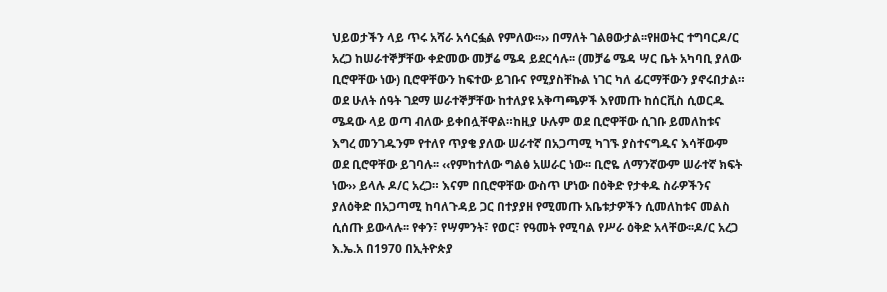ህይወታችን ላይ ጥሩ አሻራ አሳርፏል የምለው፡፡›› በማለት ገልፀውታል፡፡የዘወትር ተግባርዶ/ር አረጋ ከሠራተኞቻቸው ቀድመው መቻሬ ሜዳ ይደርሳሉ፡፡ (መቻሬ ሜዳ ሣር ቤት አካባቢ ያለው ቢሮዋቸው ነው) ቢሮዋቸውን ከፍተው ይገቡና የሚያስቸኩል ነገር ካለ ፊርማቸውን ያኖሩበታል። ወደ ሁለት ሰዓት ገደማ ሠራተኞቻቸው ከተለያዩ አቅጣጫዎች እየመጡ ከሰርቪስ ሲወርዱ ሜዳው ላይ ወጣ ብለው ይቀበሏቸዋል።ከዚያ ሁሉም ወደ ቢሮዋቸው ሲገቡ ይመለከቱና እግረ መንገዱንም የተለየ ጥያቄ ያለው ሠራተኛ በአጋጣሚ ካገኙ ያስተናግዱና እሳቸውም ወደ ቢሮዋቸው ይገባሉ፡፡ ‹‹የምከተለው ግልፅ አሠራር ነው፡፡ ቢሮዬ ለማንኛውም ሠራተኛ ክፍት ነው›› ይላሉ ዶ/ር አረጋ። እናም በቢሮዋቸው ውስጥ ሆነው በዕቅድ የታቀዱ ስራዎችንና ያለዕቅድ በአጋጣሚ ከባለጉዳይ ጋር በተያያዘ የሚመጡ አቤቱታዎችን ሲመለከቱና መልስ ሲሰጡ ይውላሉ፡፡ የቀን፣ የሣምንት፣ የወር፣ የዓመት የሚባል የሥራ ዕቅድ አላቸው፡፡ዶ/ር አረጋ እ.ኤ.አ በ1970 በኢትዮጵያ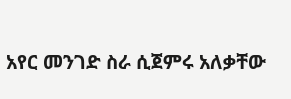አየር መንገድ ስራ ሲጀምሩ አለቃቸው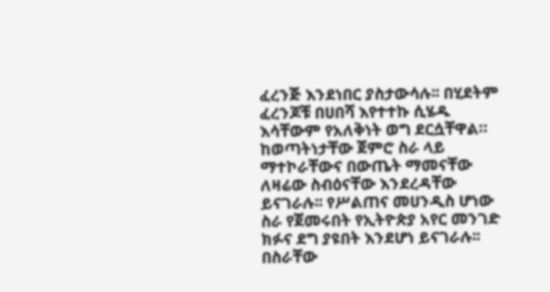ፈረንጅ እንደነበር ያስታውሳሉ፡፡ በሂደትም ፈረንጆቹ በሀበሻ እየተተኩ ሲሄዱ እሳቸውም የአለቅነት ወግ ደርሷቸዋል። ከወጣትነታቸው ጀምሮ ስራ ላይ ማተኮራቸውና በውጤት ማመናቸው ለዛሬው ስብዕናቸው እንደረዳቸው ይናገራሉ፡፡ የሥልጠና መሀንዲስ ሆነው ስራ የጀመሩበት የኢትዮጵያ አየር መንገድ ክፉና ደግ ያዩበት እንደሆነ ይናገራሉ፡፡ በስራቸው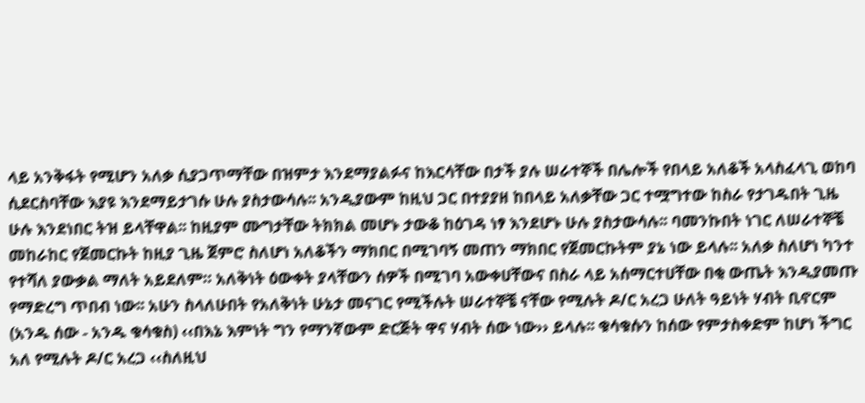ላይ አንቅፋት የሚሆን አለቃ ሲያጋጥማቸው በዝምታ እንደማያልፉና ከእርሳቸው በታች ያሉ ሠራተኞች በሌሎች የበላይ አለቆች አላስፈላጊ ወከባ ሲደርስባቸው እያዩ እንደማይታገሱ ሁሉ ያስታውሳሉ፡፡ አንዲያውም ከዚህ ጋር በተያያዘ ከበላይ አለቃቸው ጋር ተሟግተው ከስራ የታገዱበት ጊዜ ሁሉ እንደነበር ትዝ ይላቸዋል፡፡ ከዚያም ሙግታቸው ትክክል መሆኑ ታውቆ ከዕገዳ ነፃ እንደሆኑ ሁሉ ያስታውሳሉ፡፡ ባመንኩበት ነገር ለሠራተኞቼ መከራከር የጀመርኩት ከዚያ ጊዜ ጀምሮ ስለሆነ አለቆችን ማክበር በሚገባኝ መጠን ማክበር የጀመርኩትም ያኔ ነው ይላሉ፡፡ አለቃ ስለሆነ ካንተ የተሻለ ያውቃል ማለት አይደለም። አለቅነት ዕውቀት ያላቸውን ሰዎች በሚገባ አውቀሀቸውና በስራ ላይ አሰማርተሀቸው በቂ ውጤት እንዲያመጡ የማድረግ ጥበብ ነው፡፡ አሁን ስላለሁበት የአለቅነት ሁኔታ መናገር የሚችሉት ሠራተኞቼ ናቸው የሚሉት ዶ/ር አረጋ ሁለት ዓይነት ሃብት ቢኖርም (አንዱ ሰው - አንዱ ቁሳቁስ) ‹‹በእኔ እምነት ግን የማንኛውም ድርጅት ዋና ሃብት ሰው ነው›› ይላሉ፡፡ ቁሳቁሱን ከሰው የምታስቀድም ከሆነ ችግር አለ የሚሉት ዶ/ር አረጋ ‹‹ስለዚህ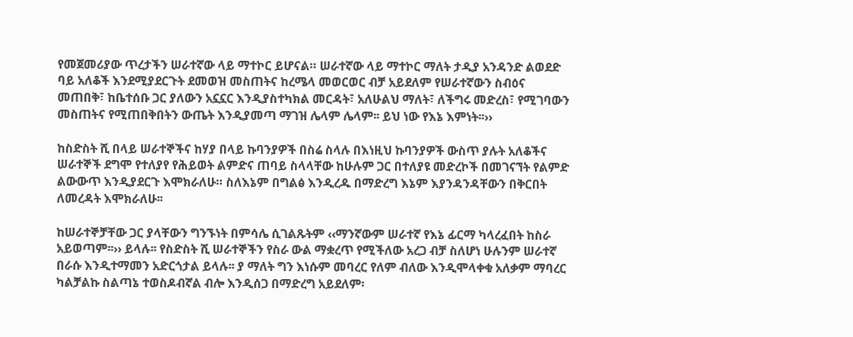የመጀመሪያው ጥረታችን ሠራተኛው ላይ ማተኮር ይሆናል። ሠራተኛው ላይ ማተኮር ማለት ታዲያ አንዳንድ ልወደድ ባይ አለቆች እንደሚያደርጉት ደመወዝ መስጠትና ከረሜላ መወርወር ብቻ አይደለም የሠራተኛውን ስብዕና መጠበቅ፣ ከቤተሰቡ ጋር ያለውን አኗኗር እንዲያስተካክል መርዳት፣ አለሁልህ ማለት፣ ለችግሩ መድረስ፣ የሚገባውን መስጠትና የሚጠበቅበትን ውጤት እንዲያመጣ ማገዝ ሌላም ሌላም፡፡ ይህ ነው የእኔ እምነት፡፡››

ከስድስት ሺ በላይ ሠራተኞችና ከሃያ በላይ ኩባንያዎች በስሬ ስላሉ በእነዚህ ኩባንያዎች ውስጥ ያሉት አለቆችና ሠራተኞች ደግሞ የተለያየ የሕይወት ልምድና ጠባይ ስላላቸው ከሁሉም ጋር በተለያዩ መድረኮች በመገናኘት የልምድ ልውውጥ እንዲያደርጉ እሞክራለሁ። ስለእኔም በግልፅ እንዲረዱ በማድረግ እኔም እያንዳንዳቸውን በቅርበት ለመረዳት እሞክራለሁ፡፡

ከሠራተኞቻቸው ጋር ያላቸውን ግንኙነት በምሳሌ ሲገልጹትም ‹‹ማንኛውም ሠራተኛ የእኔ ፊርማ ካላረፈበት ከስራ አይወጣም፡፡›› ይላሉ፡፡ የስድስት ሺ ሠራተኞችን የስራ ውል ማቋረጥ የሚችለው አረጋ ብቻ ስለሆነ ሁሉንም ሠራተኛ በራሱ እንዲተማመን አድርጎታል ይላሉ፡፡ ያ ማለት ግን እነሱም መባረር የለም ብለው እንዲሞላቀቁ አለቃም ማባረር ካልቻልኩ ስልጣኔ ተወስዶብኛል ብሎ እንዲሰጋ በማድረግ አይደለም፡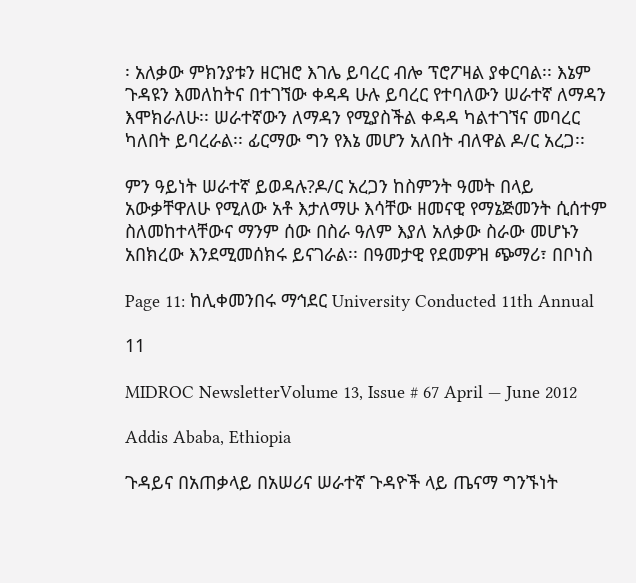፡ አለቃው ምክንያቱን ዘርዝሮ እገሌ ይባረር ብሎ ፕሮፖዛል ያቀርባል፡፡ እኔም ጉዳዩን እመለከትና በተገኘው ቀዳዳ ሁሉ ይባረር የተባለውን ሠራተኛ ለማዳን እሞክራለሁ፡፡ ሠራተኛውን ለማዳን የሚያስችል ቀዳዳ ካልተገኘና መባረር ካለበት ይባረራል፡፡ ፊርማው ግን የእኔ መሆን አለበት ብለዋል ዶ/ር አረጋ፡፡

ምን ዓይነት ሠራተኛ ይወዳሉ?ዶ/ር አረጋን ከስምንት ዓመት በላይ አውቃቸዋለሁ የሚለው አቶ እታለማሁ እሳቸው ዘመናዊ የማኔጅመንት ሲሰተም ስለመከተላቸውና ማንም ሰው በስራ ዓለም እያለ አለቃው ስራው መሆኑን አበክረው እንደሚመሰክሩ ይናገራል፡፡ በዓመታዊ የደመዎዝ ጭማሪ፣ በቦነስ

Page 11: ከሊቀመንበሩ ማኅደር University Conducted 11th Annual

11

MIDROC NewsletterVolume 13, Issue # 67 April — June 2012

Addis Ababa, Ethiopia

ጉዳይና በአጠቃላይ በአሠሪና ሠራተኛ ጉዳዮች ላይ ጤናማ ግንኙነት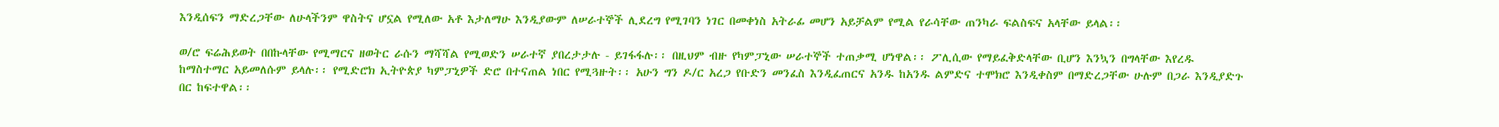እንዲሰፍን ማድረጋቸው ለሁላችንም ዋስትና ሆኗል የሚለው አቶ እታለማሁ እንዲያውም ለሠራተኞች ሊደረግ የሚገባን ነገር በመቀነስ አትራፊ መሆን አይቻልም የሚል የራሳቸው ጠንካራ ፍልስፍና አላቸው ይላል፡፡

ወ/ሮ ፍሬሕይወት በበኩላቸው የሚማርና ዘወትር ራሱን ማሻሻል የሚወድን ሠራተኛ ያበረታታሉ - ይገፋፋሉ፡፡ በዚህም ብዙ የካምፓኒው ሠራተኞች ተጠቃሚ ሆነዋል፡፡ ፖሊሲው የማይፈቅድላቸው ቢሆን እንኳን በግላቸው እየረዱ ከማስተማር አይመለሱም ይላሉ፡፡ የሚድሮክ ኢትዮጵያ ካምፓኒዎች ድሮ በተናጠል ነበር የሚጓዙት፡፡ አሁን ግን ዶ/ር አረጋ የቡድን መንፈስ እንዲፈጠርና አንዱ ከአንዱ ልምድና ተሞክሮ እንዲቀስም በማድረጋቸው ሁሉም በጋራ እንዲያድጉ በር ከፍተዋል፡፡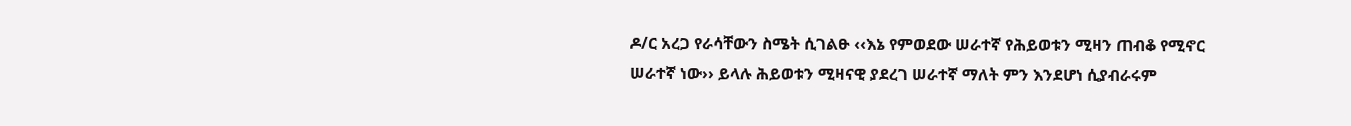ዶ/ር አረጋ የራሳቸውን ስሜት ሲገልፁ ‹‹እኔ የምወደው ሠራተኛ የሕይወቱን ሚዛን ጠብቆ የሚኖር ሠራተኛ ነው›› ይላሉ ሕይወቱን ሚዛናዊ ያደረገ ሠራተኛ ማለት ምን እንደሆነ ሲያብራሩም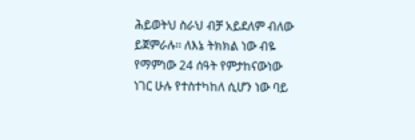ሕይወትህ ስራህ ብቻ አይደለም ብለው ይጀምራሉ፡፡ ለእኔ ትክክል ነው ብዬ የማምነው 24 ሰዓት የምታከናውነው ነገር ሁሉ የተስተካከለ ሲሆን ነው ባይ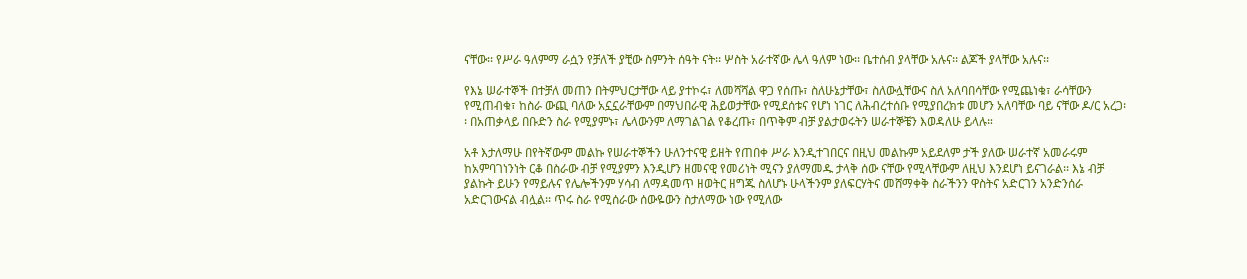ናቸው፡፡ የሥራ ዓለምማ ራሷን የቻለች ያቺው ስምንት ሰዓት ናት፡፡ ሦስት አራተኛው ሌላ ዓለም ነው፡፡ ቤተሰብ ያላቸው አሉና፡፡ ልጆች ያላቸው አሉና፡፡

የእኔ ሠራተኞች በተቻለ መጠን በትምህርታቸው ላይ ያተኮሩ፣ ለመሻሻል ዋጋ የሰጡ፣ ስለሁኔታቸው፣ ስለውሏቸውና ስለ አለባበሳቸው የሚጨነቁ፣ ራሳቸውን የሚጠብቁ፣ ከስራ ውጪ ባለው አኗኗራቸውም በማህበራዊ ሕይወታቸው የሚደሰቱና የሆነ ነገር ለሕብረተሰቡ የሚያበረክቱ መሆን አለባቸው ባይ ናቸው ዶ/ር አረጋ፡፡ በአጠቃላይ በቡድን ስራ የሚያምኑ፣ ሌላውንም ለማገልገል የቆረጡ፣ በጥቅም ብቻ ያልታወሩትን ሠራተኞቼን እወዳለሁ ይላሉ።

አቶ እታለማሁ በየትኛውም መልኩ የሠራተኞችን ሁለንተናዊ ይዘት የጠበቀ ሥራ እንዲተገበርና በዚህ መልኩም አይደለም ታች ያለው ሠራተኛ አመራሩም ከአምባገነንነት ርቆ በስራው ብቻ የሚያምን እንዲሆን ዘመናዊ የመሪነት ሚናን ያለማመዱ ታላቅ ሰው ናቸው የሚላቸውም ለዚህ እንደሆነ ይናገራል፡፡ እኔ ብቻ ያልኩት ይሁን የማይሉና የሌሎችንም ሃሳብ ለማዳመጥ ዘወትር ዘግጁ ስለሆኑ ሁላችንም ያለፍርሃትና መሸማቀቅ ስራችንን ዋስትና አድርገን አንድንሰራ አድርገውናል ብሏል፡፡ ጥሩ ስራ የሚሰራው ሰውዬውን ስታለማው ነው የሚለው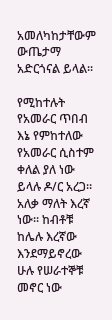አመለካከታቸውም ውጤታማ አድርጎናል ይላል፡፡

የሚከተሉት የአመራር ጥበብ እኔ የምከተለው የአመራር ሲስተም ቀለል ያለ ነው ይላሉ ዶ/ር አረጋ። አለቃ ማለት እረኛ ነው፡፡ ከብቶቹ ከሌሉ እረኛው እንደማይኖረው ሁሉ የሠራተኞቹ መኖር ነው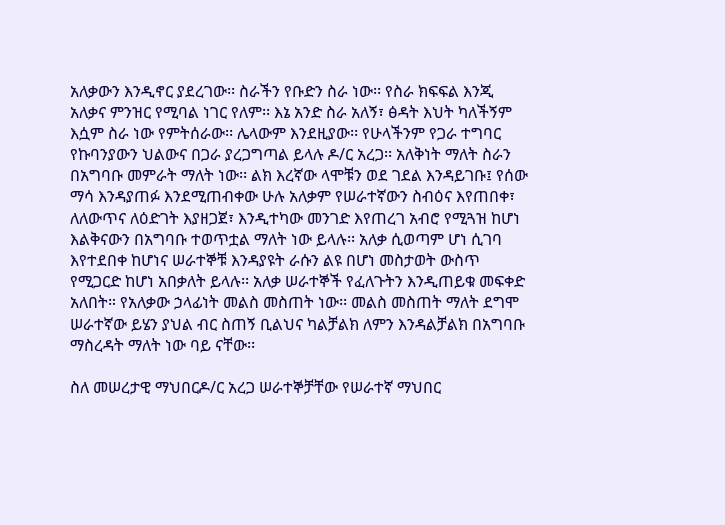አለቃውን እንዲኖር ያደረገው፡፡ ስራችን የቡድን ስራ ነው፡፡ የስራ ክፍፍል እንጂ አለቃና ምንዝር የሚባል ነገር የለም፡፡ እኔ አንድ ስራ አለኝ፣ ፅዳት እህት ካለችኝም እሷም ስራ ነው የምትሰራው፡፡ ሌላውም እንደዚያው፡፡ የሁላችንም የጋራ ተግባር የኩባንያውን ህልውና በጋራ ያረጋግጣል ይላሉ ዶ/ር አረጋ፡፡ አለቅነት ማለት ስራን በአግባቡ መምራት ማለት ነው፡፡ ልክ እረኛው ላሞቹን ወደ ገደል እንዳይገቡ፤ የሰው ማሳ እንዳያጠፉ እንደሚጠብቀው ሁሉ አለቃም የሠራተኛውን ስብዕና እየጠበቀ፣ ለለውጥና ለዕድገት እያዘጋጀ፣ እንዲተካው መንገድ እየጠረገ አብሮ የሚጓዝ ከሆነ እልቅናውን በአግባቡ ተወጥቷል ማለት ነው ይላሉ፡፡ አለቃ ሲወጣም ሆነ ሲገባ እየተደበቀ ከሆነና ሠራተኞቹ እንዳያዩት ራሱን ልዩ በሆነ መስታወት ውስጥ የሚጋርድ ከሆነ አበቃለት ይላሉ፡፡ አለቃ ሠራተኞች የፈለጉትን እንዲጠይቁ መፍቀድ አለበት። የአለቃው ኃላፊነት መልስ መስጠት ነው፡፡ መልስ መስጠት ማለት ደግሞ ሠራተኛው ይሄን ያህል ብር ስጠኝ ቢልህና ካልቻልክ ለምን እንዳልቻልክ በአግባቡ ማስረዳት ማለት ነው ባይ ናቸው፡፡

ስለ መሠረታዊ ማህበርዶ/ር አረጋ ሠራተኞቻቸው የሠራተኛ ማህበር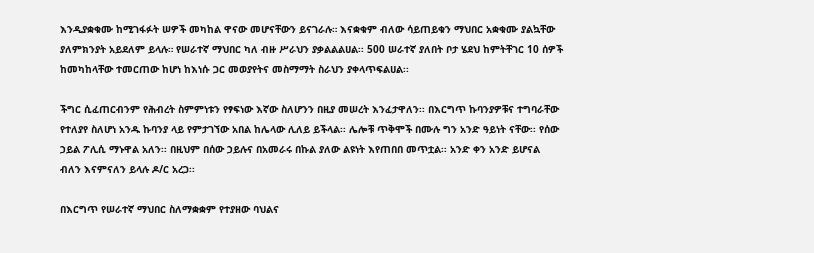እንዲያቋቁሙ ከሚገፋፉት ሠዎች መካከል ዋናው መሆናቸውን ይናገራሉ። እናቋቁም ብለው ሳይጠይቁን ማህበር አቋቁሙ ያልኳቸው ያለምክንያት አይደለም ይላሉ። የሠራተኛ ማህበር ካለ ብዙ ሥራህን ያቃልልልሀል፡፡ 500 ሠራተኛ ያለበት ቦታ ሄደህ ከምትቸገር 10 ሰዎች ከመካከላቸው ተመርጠው ከሆነ ከእነሱ ጋር መወያየትና መስማማት ስራህን ያቀላጥፍልሀል፡፡

ችግር ሲፈጠርብንም የሕብረት ስምምነቱን የፃፍነው እኛው ስለሆንን በዚያ መሠረት እንፈታዋለን፡፡ በእርግጥ ኩባንያዎቹና ተግባራቸው የተለያየ ስለሆነ አንዱ ኩባንያ ላይ የምታገኘው አበል ከሌላው ሊለይ ይችላል፡፡ ሌሎቹ ጥቅሞች በሙሉ ግን አንድ ዓይነት ናቸው፡፡ የሰው ኃይል ፖሊሲ ማኑዋል አለን፡፡ በዚህም በሰው ኃይሉና በአመራሩ በኩል ያለው ልዩነት እየጠበበ መጥቷል፡፡ አንድ ቀን አንድ ይሆናል ብለን እናምናለን ይላሉ ዶ/ር አረጋ፡፡

በእርግጥ የሠራተኛ ማህበር ስለማቋቋም የተያዘው ባህልና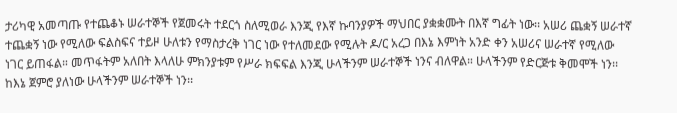ታሪካዊ አመጣጡ የተጨቆኑ ሠራተኞች የጀመሩት ተደርጎ ስለሚወራ እንጂ የእኛ ኩባንያዎች ማህበር ያቋቋሙት በእኛ ግፊት ነው፡፡ አሠሪ ጨቋኝ ሠራተኛ ተጨቋኝ ነው የሚለው ፍልስፍና ተይዞ ሁለቱን የማስታረቅ ነገር ነው የተለመደው የሚሉት ዶ/ር አረጋ በእኔ እምነት አንድ ቀን አሠሪና ሠራተኛ የሚለው ነገር ይጠፋል። መጥፋትም አለበት እላለሁ ምክንያቱም የሥራ ክፍፍል እንጂ ሁላችንም ሠራተኞች ነንና ብለዋል። ሁላችንም የድርጅቱ ቅመሞች ነን፡፡ ከእኔ ጀምሮ ያለነው ሁላችንም ሠራተኞች ነን፡፡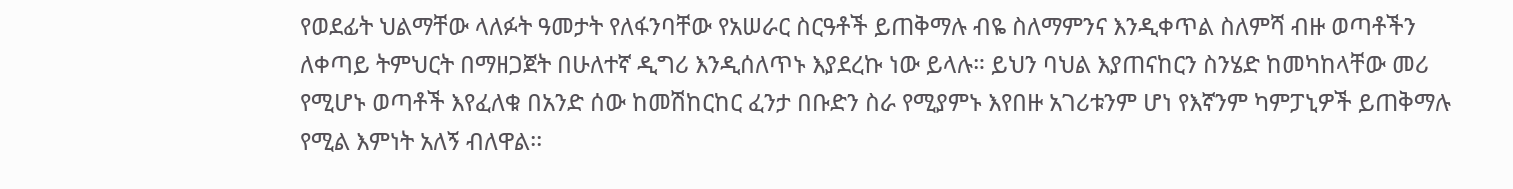የወደፊት ህልማቸው ላለፉት ዓመታት የለፋንባቸው የአሠራር ስርዓቶች ይጠቅማሉ ብዬ ስለማምንና እንዲቀጥል ስለምሻ ብዙ ወጣቶችን ለቀጣይ ትምህርት በማዘጋጀት በሁለተኛ ዲግሪ እንዲሰለጥኑ እያደረኩ ነው ይላሉ። ይህን ባህል እያጠናከርን ስንሄድ ከመካከላቸው መሪ የሚሆኑ ወጣቶች እየፈለቁ በአንድ ሰው ከመሽከርከር ፈንታ በቡድን ስራ የሚያምኑ እየበዙ አገሪቱንም ሆነ የእኛንም ካምፓኒዎች ይጠቅማሉ የሚል እምነት አለኝ ብለዋል፡፡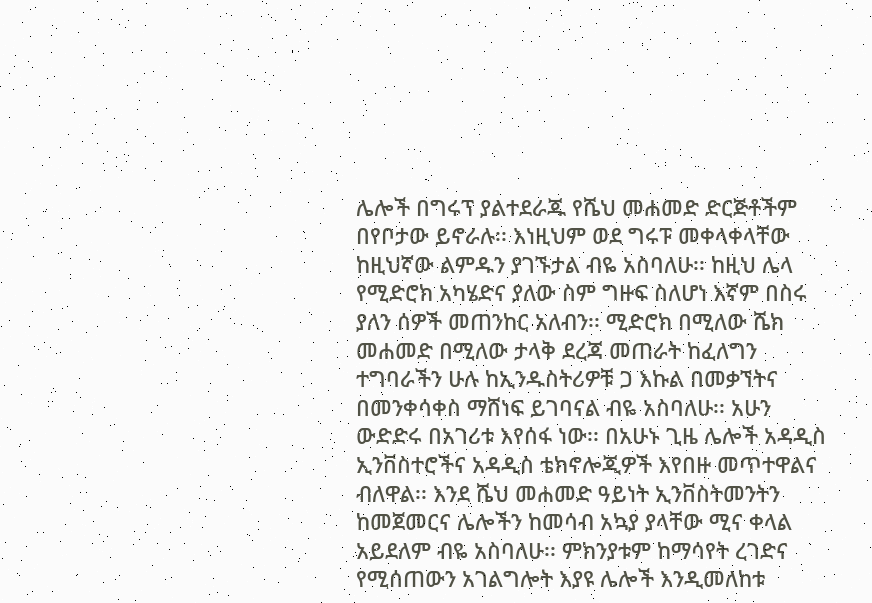ሌሎች በግሩፕ ያልተደራጁ የሼህ መሐመድ ድርጅቶችም በየቦታው ይኖራሉ፡፡ እነዚህም ወደ ግሩፑ መቀላቀላቸው ከዚህኛው ልምዱን ያገኙታል ብዬ አስባለሁ፡፡ ከዚህ ሌላ የሚድሮክ አካሄድና ያለው ስም ግዙፍ ስለሆነ እኛም በስሩ ያለን ሰዎች መጠንከር አለብን፡፡ ሚድሮክ በሚለው ሼክ መሐመድ በሚለው ታላቅ ደረጃ መጠራት ከፈለግን ተግባራችን ሁሉ ከኢንዱስትሪዎቹ ጋ እኩል በመቃኘትና በመንቀሳቀስ ማሸነፍ ይገባናል ብዬ አስባለሁ፡፡ አሁን ውድድሩ በአገሪቱ እየሰፋ ነው፡፡ በአሁኑ ጊዜ ሌሎች አዳዲስ ኢንቨስተሮችና አዳዲስ ቴክኖሎጂዎች እየበዙ መጥተዋልና ብለዋል፡፡ እንደ ሼህ መሐመድ ዓይነት ኢንቨስትመንትን ከመጀመርና ሌሎችን ከመሳብ አኳያ ያላቸው ሚና ቀላል አይደለም ብዬ አስባለሁ፡፡ ምክንያቱም ከማሳየት ረገድና የሚሰጠውን አገልግሎት እያዩ ሌሎች እንዲመለከቱ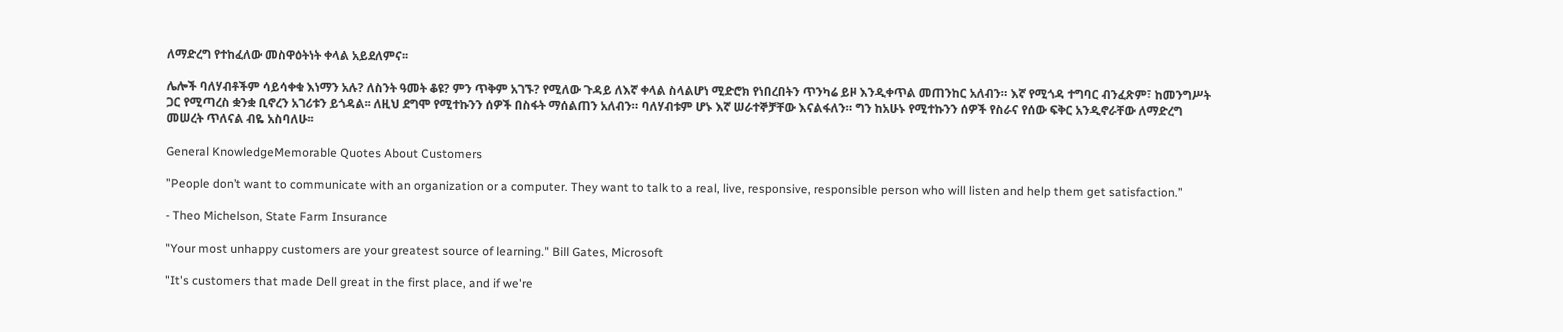ለማድረግ የተከፈለው መስዋዕትነት ቀላል አይደለምና፡፡

ሌሎች ባለሃብቶችም ሳይሳቀቁ እነማን አሉ? ለስንት ዓመት ቆዩ? ምን ጥቅም አገኙ? የሚለው ጉዳይ ለእኛ ቀላል ስላልሆነ ሚድሮክ የነበረበትን ጥንካሬ ይዞ እንዲቀጥል መጠንከር አለብን። እኛ የሚጎዳ ተግባር ብንፈጽም፣ ከመንግሥት ጋር የሚጣረስ ቋንቋ ቢኖረን አገሪቱን ይጎዳል፡፡ ለዚህ ደግሞ የሚተኩንን ሰዎች በስፋት ማሰልጠን አለብን። ባለሃብቱም ሆኑ እኛ ሠራተኞቻቸው እናልፋለን። ግን ከአሁኑ የሚተኩንን ሰዎች የስራና የሰው ፍቅር አንዲኖራቸው ለማድረግ መሠረት ጥለናል ብዬ አስባለሁ፡፡

General KnowledgeMemorable Quotes About Customers

”People don’t want to communicate with an organization or a computer. They want to talk to a real, live, responsive, responsible person who will listen and help them get satisfaction.”

- Theo Michelson, State Farm Insurance

"Your most unhappy customers are your greatest source of learning." Bill Gates, Microsoft

"It's customers that made Dell great in the first place, and if we're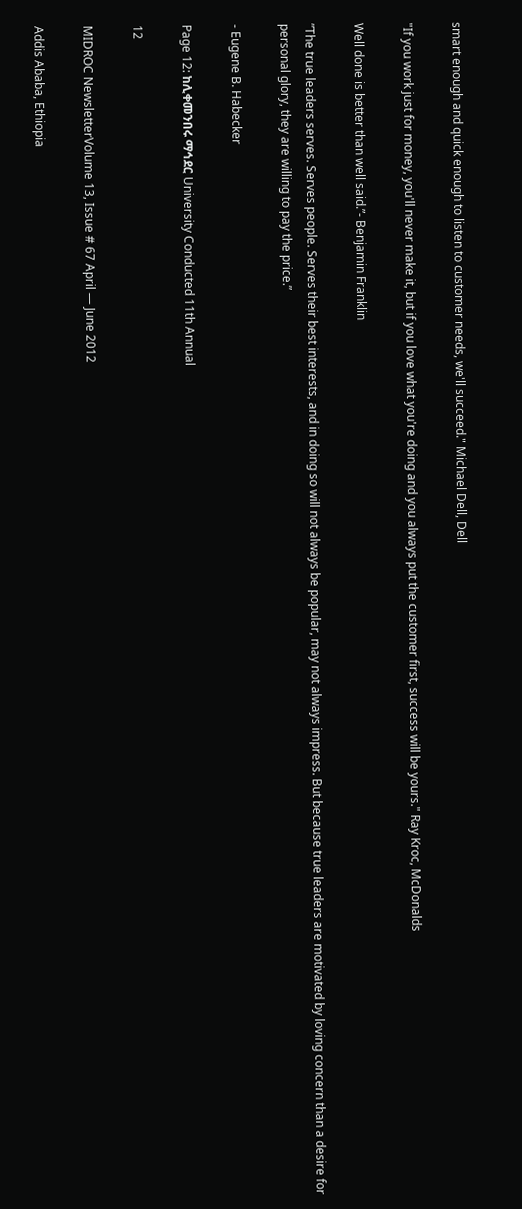smart enough and quick enough to listen to customer needs, we'll succeed." Michael Dell, Dell

"If you work just for money, you'll never make it, but if you love what you're doing and you always put the customer first, success will be yours." Ray Kroc, McDonalds

Well done is better than well said.”- Benjamin Franklin

”The true leaders serves. Serves people. Serves their best interests, and in doing so will not always be popular, may not always impress. But because true leaders are motivated by loving concern than a desire for personal glory, they are willing to pay the price.”

- Eugene B. Habecker

Page 12: ከሊቀመንበሩ ማኅደር University Conducted 11th Annual

12

MIDROC NewsletterVolume 13, Issue # 67 April — June 2012

Addis Ababa, Ethiopia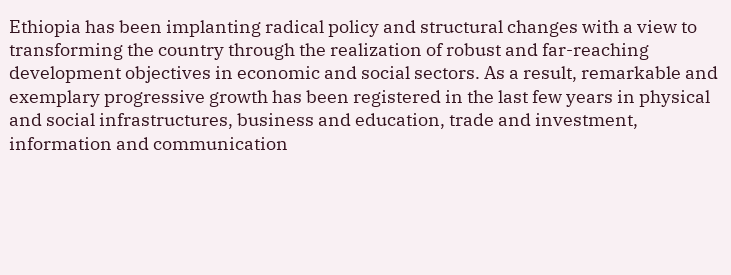Ethiopia has been implanting radical policy and structural changes with a view to transforming the country through the realization of robust and far-reaching development objectives in economic and social sectors. As a result, remarkable and exemplary progressive growth has been registered in the last few years in physical and social infrastructures, business and education, trade and investment, information and communication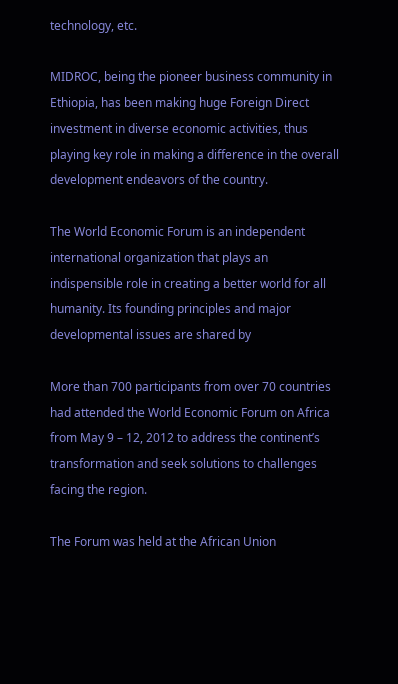technology, etc.

MIDROC, being the pioneer business community in Ethiopia, has been making huge Foreign Direct investment in diverse economic activities, thus playing key role in making a difference in the overall development endeavors of the country.

The World Economic Forum is an independent international organization that plays an indispensible role in creating a better world for all humanity. Its founding principles and major developmental issues are shared by

More than 700 participants from over 70 countries had attended the World Economic Forum on Africa from May 9 – 12, 2012 to address the continent’s transformation and seek solutions to challenges facing the region.

The Forum was held at the African Union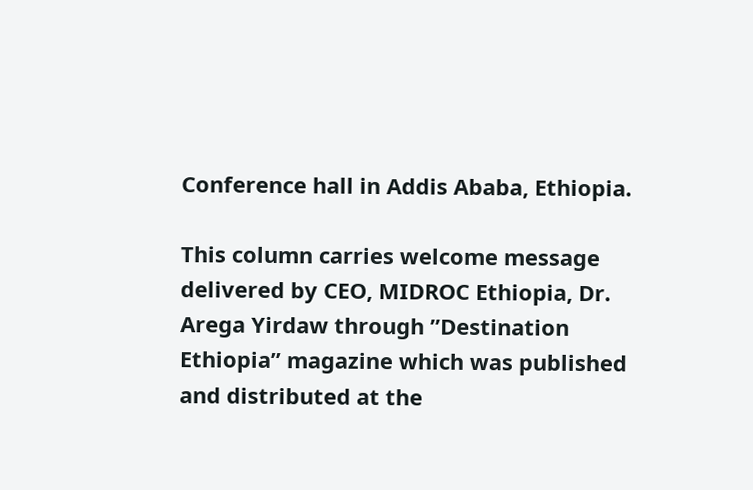Conference hall in Addis Ababa, Ethiopia.

This column carries welcome message delivered by CEO, MIDROC Ethiopia, Dr. Arega Yirdaw through ”Destination Ethiopia” magazine which was published and distributed at the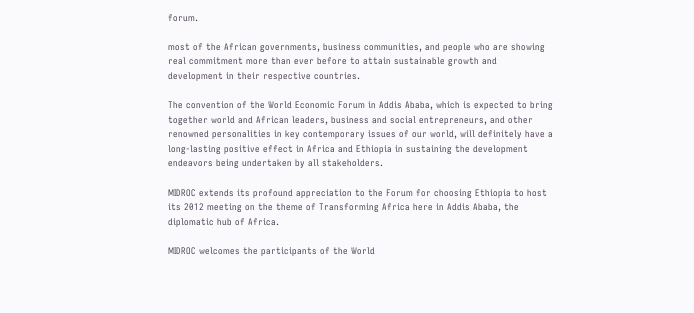forum.

most of the African governments, business communities, and people who are showing real commitment more than ever before to attain sustainable growth and development in their respective countries.

The convention of the World Economic Forum in Addis Ababa, which is expected to bring together world and African leaders, business and social entrepreneurs, and other renowned personalities in key contemporary issues of our world, will definitely have a long-lasting positive effect in Africa and Ethiopia in sustaining the development endeavors being undertaken by all stakeholders.

MIDROC extends its profound appreciation to the Forum for choosing Ethiopia to host its 2012 meeting on the theme of Transforming Africa here in Addis Ababa, the diplomatic hub of Africa.

MIDROC welcomes the participants of the World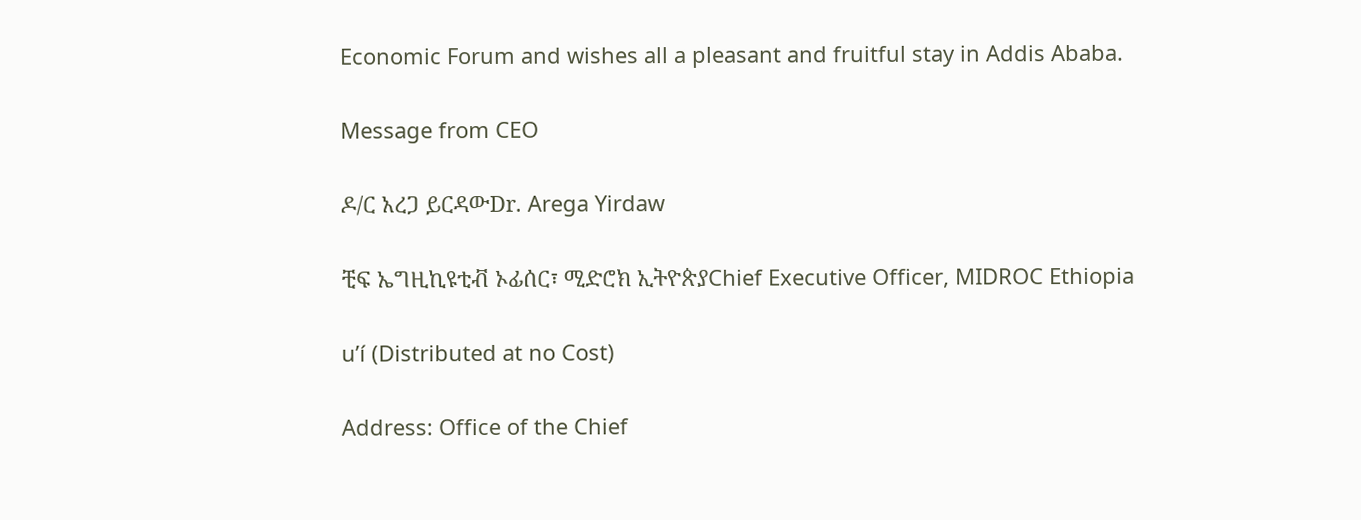Economic Forum and wishes all a pleasant and fruitful stay in Addis Ababa.

Message from CEO

ዶ/ር አረጋ ይርዳውDr. Arega Yirdaw

ቺፍ ኤግዚኪዩቲቭ ኦፊሰር፣ ሚድሮክ ኢትዮጵያChief Executive Officer, MIDROC Ethiopia

u’í (Distributed at no Cost)

Address: Office of the Chief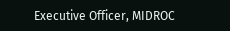Executive Officer, MIDROC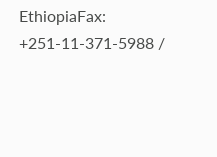EthiopiaFax: +251-11-371-5988 /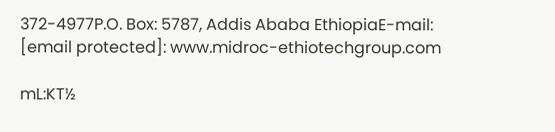372-4977P.O. Box: 5787, Addis Ababa EthiopiaE-mail: [email protected]: www.midroc-ethiotechgroup.com

mL:KT½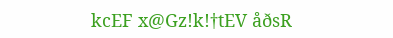kcEF x@Gz!k!†tEV åðsR